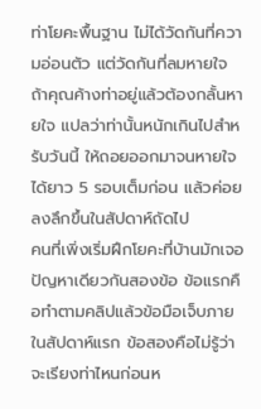ท่าโยคะพื้นฐาน ไม่ได้วัดกันที่ความอ่อนตัว แต่วัดกันที่ลมหายใจ ถ้าคุณค้างท่าอยู่แล้วต้องกลั้นหายใจ แปลว่าท่านั้นหนักเกินไปสำหรับวันนี้ ให้ถอยออกมาจนหายใจได้ยาว 5 รอบเต็มก่อน แล้วค่อยลงลึกขึ้นในสัปดาห์ถัดไป
คนที่เพิ่งเริ่มฝึกโยคะที่บ้านมักเจอปัญหาเดียวกันสองข้อ ข้อแรกคือทำตามคลิปแล้วข้อมือเจ็บภายในสัปดาห์แรก ข้อสองคือไม่รู้ว่าจะเรียงท่าไหนก่อนห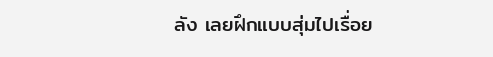ลัง เลยฝึกแบบสุ่มไปเรื่อย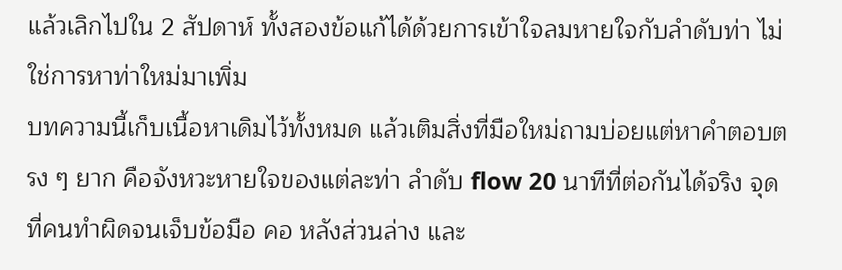แล้วเลิกไปใน 2 สัปดาห์ ทั้งสองข้อแก้ได้ด้วยการเข้าใจลมหายใจกับลำดับท่า ไม่ใช่การหาท่าใหม่มาเพิ่ม
บทความนี้เก็บเนื้อหาเดิมไว้ทั้งหมด แล้วเติมสิ่งที่มือใหม่ถามบ่อยแต่หาคำตอบตรง ๆ ยาก คือจังหวะหายใจของแต่ละท่า ลำดับ flow 20 นาทีที่ต่อกันได้จริง จุดที่คนทำผิดจนเจ็บข้อมือ คอ หลังส่วนล่าง และ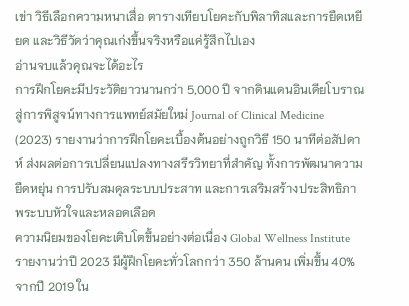เข่า วิธีเลือกความหนาเสื่อ ตารางเทียบโยคะกับพิลาทิสและการยืดเหยียด และวิธีวัดว่าคุณเก่งขึ้นจริงหรือแค่รู้สึกไปเอง
อ่านจบแล้วคุณจะได้อะไร
การฝึกโยคะมีประวัติยาวนานกว่า 5,000 ปี จากดินแดนอินเดียโบราณ สู่การพิสูจน์ทางการแพทย์สมัยใหม่ Journal of Clinical Medicine (2023) รายงานว่าการฝึกโยคะเบื้องต้นอย่างถูกวิธี 150 นาทีต่อสัปดาห์ ส่งผลต่อการเปลี่ยนแปลงทางสรีรวิทยาที่สำคัญ ทั้งการพัฒนาความยืดหยุ่น การปรับสมดุลระบบประสาท และการเสริมสร้างประสิทธิภาพระบบหัวใจและหลอดเลือด
ความนิยมของโยคะเติบโตขึ้นอย่างต่อเนื่อง Global Wellness Institute รายงานว่าปี 2023 มีผู้ฝึกโยคะทั่วโลกกว่า 350 ล้านคน เพิ่มขึ้น 40% จากปี 2019 ใน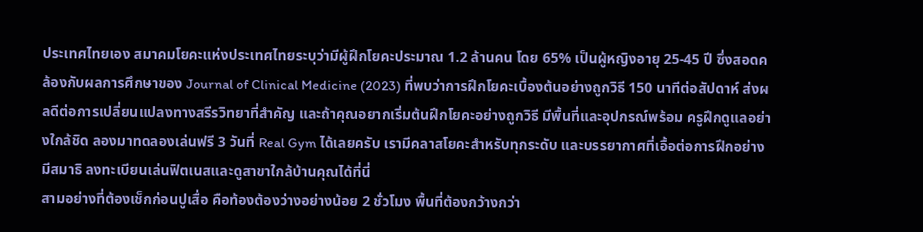ประเทศไทยเอง สมาคมโยคะแห่งประเทศไทยระบุว่ามีผู้ฝึกโยคะประมาณ 1.2 ล้านคน โดย 65% เป็นผู้หญิงอายุ 25-45 ปี ซึ่งสอดคล้องกับผลการศึกษาของ Journal of Clinical Medicine (2023) ที่พบว่าการฝึกโยคะเบื้องต้นอย่างถูกวิธี 150 นาทีต่อสัปดาห์ ส่งผลดีต่อการเปลี่ยนแปลงทางสรีรวิทยาที่สำคัญ และถ้าคุณอยากเริ่มต้นฝึกโยคะอย่างถูกวิธี มีพื้นที่และอุปกรณ์พร้อม ครูฝึกดูแลอย่างใกล้ชิด ลองมาทดลองเล่นฟรี 3 วันที่ Real Gym ได้เลยครับ เรามีคลาสโยคะสำหรับทุกระดับ และบรรยากาศที่เอื้อต่อการฝึกอย่างมีสมาธิ ลงทะเบียนเล่นฟิตเนสและดูสาขาใกล้บ้านคุณได้ที่นี่
สามอย่างที่ต้องเช็กก่อนปูเสื่อ คือท้องต้องว่างอย่างน้อย 2 ชั่วโมง พื้นที่ต้องกว้างกว่า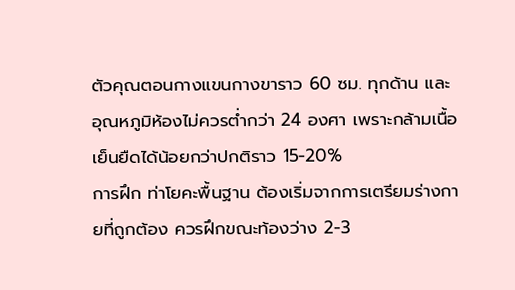ตัวคุณตอนกางแขนกางขาราว 60 ซม. ทุกด้าน และอุณหภูมิห้องไม่ควรต่ำกว่า 24 องศา เพราะกล้ามเนื้อเย็นยืดได้น้อยกว่าปกติราว 15-20%
การฝึก ท่าโยคะพื้นฐาน ต้องเริ่มจากการเตรียมร่างกายที่ถูกต้อง ควรฝึกขณะท้องว่าง 2-3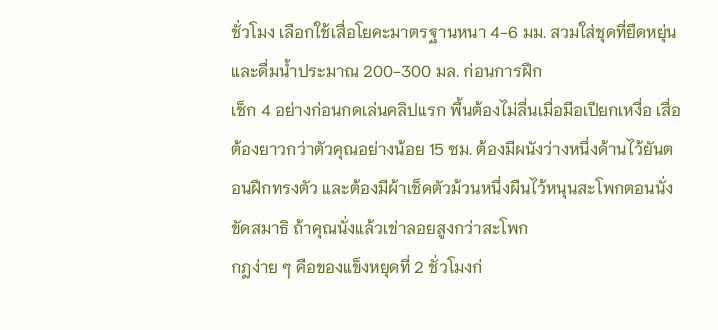ชั่วโมง เลือกใช้เสื่อโยคะมาตรฐานหนา 4-6 มม. สวมใส่ชุดที่ยืดหยุ่น และดื่มน้ำประมาณ 200-300 มล. ก่อนการฝึก
เช็ก 4 อย่างก่อนกดเล่นคลิปแรก พื้นต้องไม่ลื่นเมื่อมือเปียกเหงื่อ เสื่อต้องยาวกว่าตัวคุณอย่างน้อย 15 ซม. ต้องมีผนังว่างหนึ่งด้านไว้ยันตอนฝึกทรงตัว และต้องมีผ้าเช็ดตัวม้วนหนึ่งผืนไว้หนุนสะโพกตอนนั่งขัดสมาธิ ถ้าคุณนั่งแล้วเข่าลอยสูงกว่าสะโพก
กฎง่าย ๆ คือของแข็งหยุดที่ 2 ชั่วโมงก่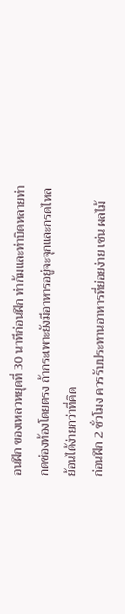อนฝึก ของเหลวหยุดที่ 30 นาทีก่อนฝึก ท่าก้มและท่าบิดหลายท่ากดช่องท้องโดยตรง ถ้ากระเพาะยังมีอาหารอยู่จะจุกและกรดไหลย้อนได้ง่ายกว่าที่คิด
ก่อนฝึก 2 ชั่วโมง ควรรับประทานอาหารที่ย่อยง่าย เช่น ผลไม้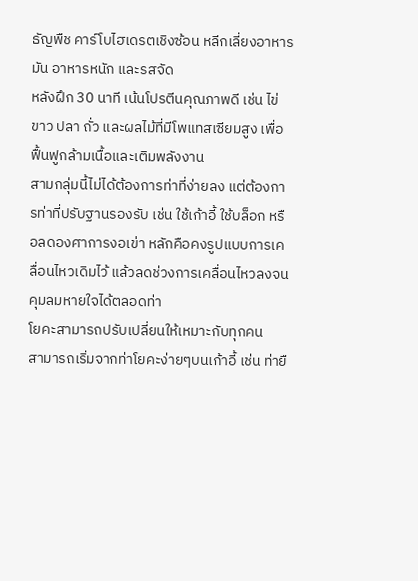ธัญพืช คาร์โบไฮเดรตเชิงซ้อน หลีกเลี่ยงอาหารมัน อาหารหนัก และรสจัด
หลังฝึก 30 นาที เน้นโปรตีนคุณภาพดี เช่น ไข่ขาว ปลา ถั่ว และผลไม้ที่มีโพแทสเซียมสูง เพื่อฟื้นฟูกล้ามเนื้อและเติมพลังงาน
สามกลุ่มนี้ไม่ได้ต้องการท่าที่ง่ายลง แต่ต้องการท่าที่ปรับฐานรองรับ เช่น ใช้เก้าอี้ ใช้บล็อก หรือลดองศาการงอเข่า หลักคือคงรูปแบบการเคลื่อนไหวเดิมไว้ แล้วลดช่วงการเคลื่อนไหวลงจนคุมลมหายใจได้ตลอดท่า
โยคะสามารถปรับเปลี่ยนให้เหมาะกับทุกคน
สามารถเริ่มจากท่าโยคะง่ายๆบนเก้าอี้ เช่น ท่ายื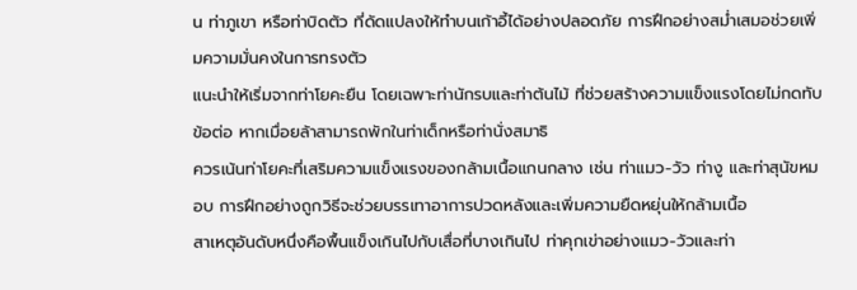น ท่าภูเขา หรือท่าบิดตัว ที่ดัดแปลงให้ทำบนเก้าอี้ได้อย่างปลอดภัย การฝึกอย่างสม่ำเสมอช่วยเพิ่มความมั่นคงในการทรงตัว
แนะนำให้เริ่มจากท่าโยคะยืน โดยเฉพาะท่านักรบและท่าต้นไม้ ที่ช่วยสร้างความแข็งแรงโดยไม่กดทับข้อต่อ หากเมื่อยล้าสามารถพักในท่าเด็กหรือท่านั่งสมาธิ
ควรเน้นท่าโยคะที่เสริมความแข็งแรงของกล้ามเนื้อแกนกลาง เช่น ท่าแมว-วัว ท่างู และท่าสุนัขหมอบ การฝึกอย่างถูกวิธีจะช่วยบรรเทาอาการปวดหลังและเพิ่มความยืดหยุ่นให้กล้ามเนื้อ
สาเหตุอันดับหนึ่งคือพื้นแข็งเกินไปกับเสื่อที่บางเกินไป ท่าคุกเข่าอย่างแมว-วัวและท่า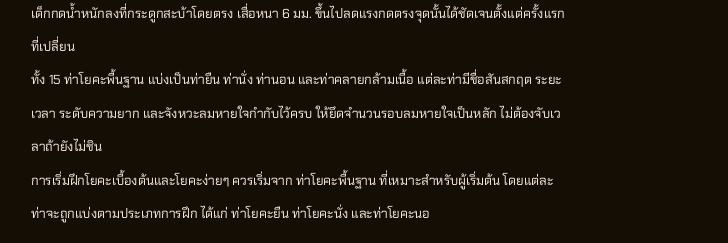เด็กกดน้ำหนักลงที่กระดูกสะบ้าโดยตรง เสื่อหนา 6 มม. ขึ้นไปลดแรงกดตรงจุดนั้นได้ชัดเจนตั้งแต่ครั้งแรกที่เปลี่ยน
ทั้ง 15 ท่าโยคะพื้นฐาน แบ่งเป็นท่ายืน ท่านั่ง ท่านอน และท่าคลายกล้ามเนื้อ แต่ละท่ามีชื่อสันสกฤต ระยะเวลา ระดับความยาก และจังหวะลมหายใจกำกับไว้ครบ ให้ยึดจำนวนรอบลมหายใจเป็นหลัก ไม่ต้องจับเวลาถ้ายังไม่ชิน
การเริ่มฝึกโยคะเบื้องต้นและโยคะง่ายๆ ควรเริ่มจาก ท่าโยคะพื้นฐาน ที่เหมาะสำหรับผู้เริ่มต้น โดยแต่ละท่าจะถูกแบ่งตามประเภทการฝึก ได้แก่ ท่าโยคะยืน ท่าโยคะนั่ง และท่าโยคะนอ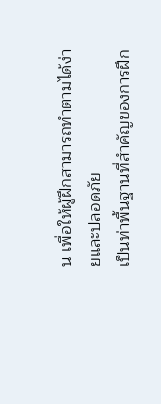น เพื่อให้ผู้ฝึกสามารถทำตามได้ง่ายและปลอดภัย
เป็นท่าพื้นฐานที่สำคัญของการฝึก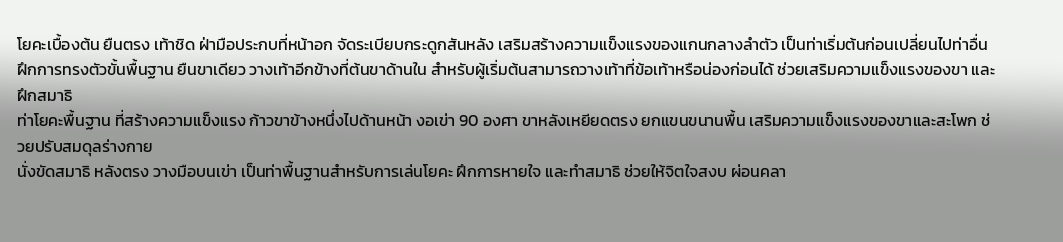โยคะเบื้องต้น ยืนตรง เท้าชิด ฝ่ามือประกบที่หน้าอก จัดระเบียบกระดูกสันหลัง เสริมสร้างความแข็งแรงของแกนกลางลำตัว เป็นท่าเริ่มต้นก่อนเปลี่ยนไปท่าอื่น
ฝึกการทรงตัวขั้นพื้นฐาน ยืนขาเดียว วางเท้าอีกข้างที่ต้นขาด้านใน สำหรับผู้เริ่มต้นสามารถวางเท้าที่ข้อเท้าหรือน่องก่อนได้ ช่วยเสริมความแข็งแรงของขา และฝึกสมาธิ
ท่าโยคะพื้นฐาน ที่สร้างความแข็งแรง ก้าวขาข้างหนึ่งไปด้านหน้า งอเข่า 90 องศา ขาหลังเหยียดตรง ยกแขนขนานพื้น เสริมความแข็งแรงของขาและสะโพก ช่วยปรับสมดุลร่างกาย
นั่งขัดสมาธิ หลังตรง วางมือบนเข่า เป็นท่าพื้นฐานสำหรับการเล่นโยคะ ฝึกการหายใจ และทำสมาธิ ช่วยให้จิตใจสงบ ผ่อนคลา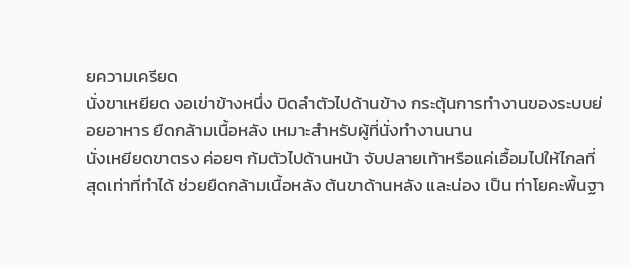ยความเครียด
นั่งขาเหยียด งอเข่าข้างหนึ่ง บิดลำตัวไปด้านข้าง กระตุ้นการทำงานของระบบย่อยอาหาร ยืดกล้ามเนื้อหลัง เหมาะสำหรับผู้ที่นั่งทำงานนาน
นั่งเหยียดขาตรง ค่อยๆ ก้มตัวไปด้านหน้า จับปลายเท้าหรือแค่เอื้อมไปให้ไกลที่สุดเท่าที่ทำได้ ช่วยยืดกล้ามเนื้อหลัง ต้นขาด้านหลัง และน่อง เป็น ท่าโยคะพื้นฐา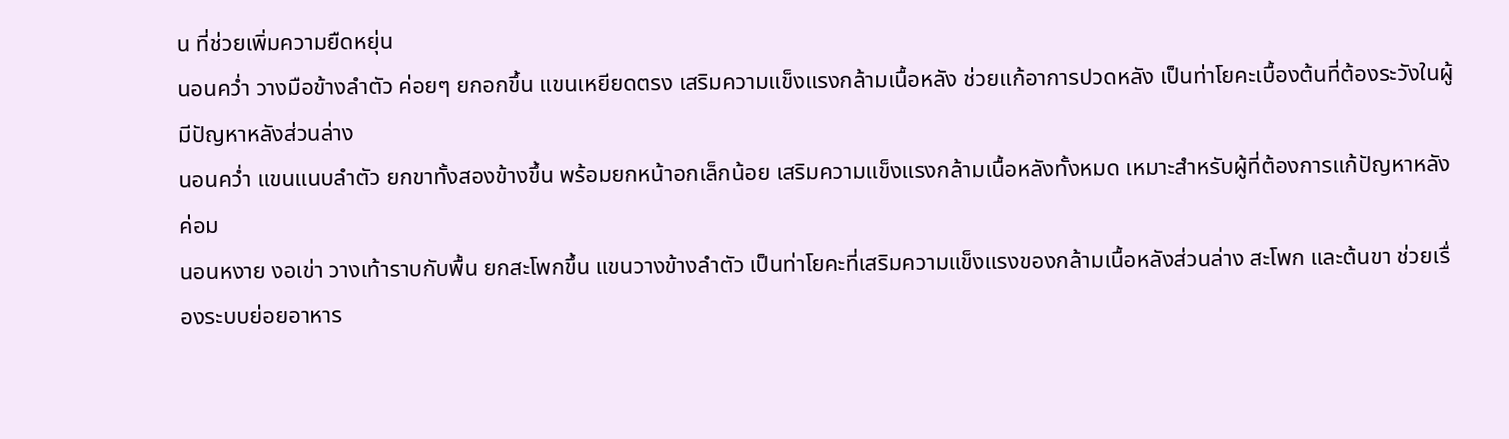น ที่ช่วยเพิ่มความยืดหยุ่น
นอนคว่ำ วางมือข้างลำตัว ค่อยๆ ยกอกขึ้น แขนเหยียดตรง เสริมความแข็งแรงกล้ามเนื้อหลัง ช่วยแก้อาการปวดหลัง เป็นท่าโยคะเบื้องต้นที่ต้องระวังในผู้มีปัญหาหลังส่วนล่าง
นอนคว่ำ แขนแนบลำตัว ยกขาทั้งสองข้างขึ้น พร้อมยกหน้าอกเล็กน้อย เสริมความแข็งแรงกล้ามเนื้อหลังทั้งหมด เหมาะสำหรับผู้ที่ต้องการแก้ปัญหาหลังค่อม
นอนหงาย งอเข่า วางเท้าราบกับพื้น ยกสะโพกขึ้น แขนวางข้างลำตัว เป็นท่าโยคะที่เสริมความแข็งแรงของกล้ามเนื้อหลังส่วนล่าง สะโพก และต้นขา ช่วยเรื่องระบบย่อยอาหาร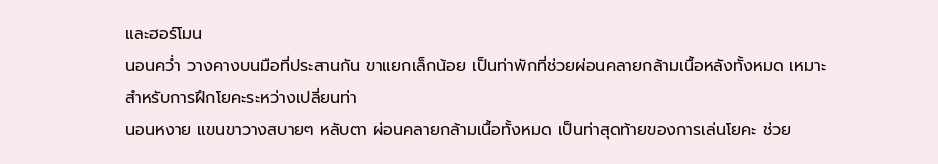และฮอร์โมน
นอนคว่ำ วางคางบนมือที่ประสานกัน ขาแยกเล็กน้อย เป็นท่าพักที่ช่วยผ่อนคลายกล้ามเนื้อหลังทั้งหมด เหมาะสำหรับการฝึกโยคะระหว่างเปลี่ยนท่า
นอนหงาย แขนขาวางสบายๆ หลับตา ผ่อนคลายกล้ามเนื้อทั้งหมด เป็นท่าสุดท้ายของการเล่นโยคะ ช่วย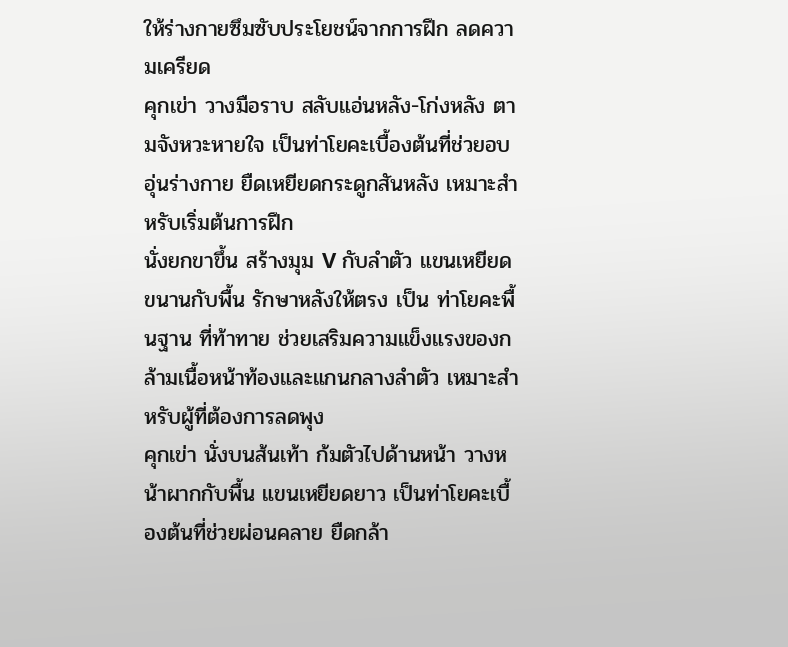ให้ร่างกายซึมซับประโยชน์จากการฝึก ลดความเครียด
คุกเข่า วางมือราบ สลับแอ่นหลัง-โก่งหลัง ตามจังหวะหายใจ เป็นท่าโยคะเบื้องต้นที่ช่วยอบอุ่นร่างกาย ยืดเหยียดกระดูกสันหลัง เหมาะสำหรับเริ่มต้นการฝึก
นั่งยกขาขึ้น สร้างมุม V กับลำตัว แขนเหยียดขนานกับพื้น รักษาหลังให้ตรง เป็น ท่าโยคะพื้นฐาน ที่ท้าทาย ช่วยเสริมความแข็งแรงของกล้ามเนื้อหน้าท้องและแกนกลางลำตัว เหมาะสำหรับผู้ที่ต้องการลดพุง
คุกเข่า นั่งบนส้นเท้า ก้มตัวไปด้านหน้า วางหน้าผากกับพื้น แขนเหยียดยาว เป็นท่าโยคะเบื้องต้นที่ช่วยผ่อนคลาย ยืดกล้า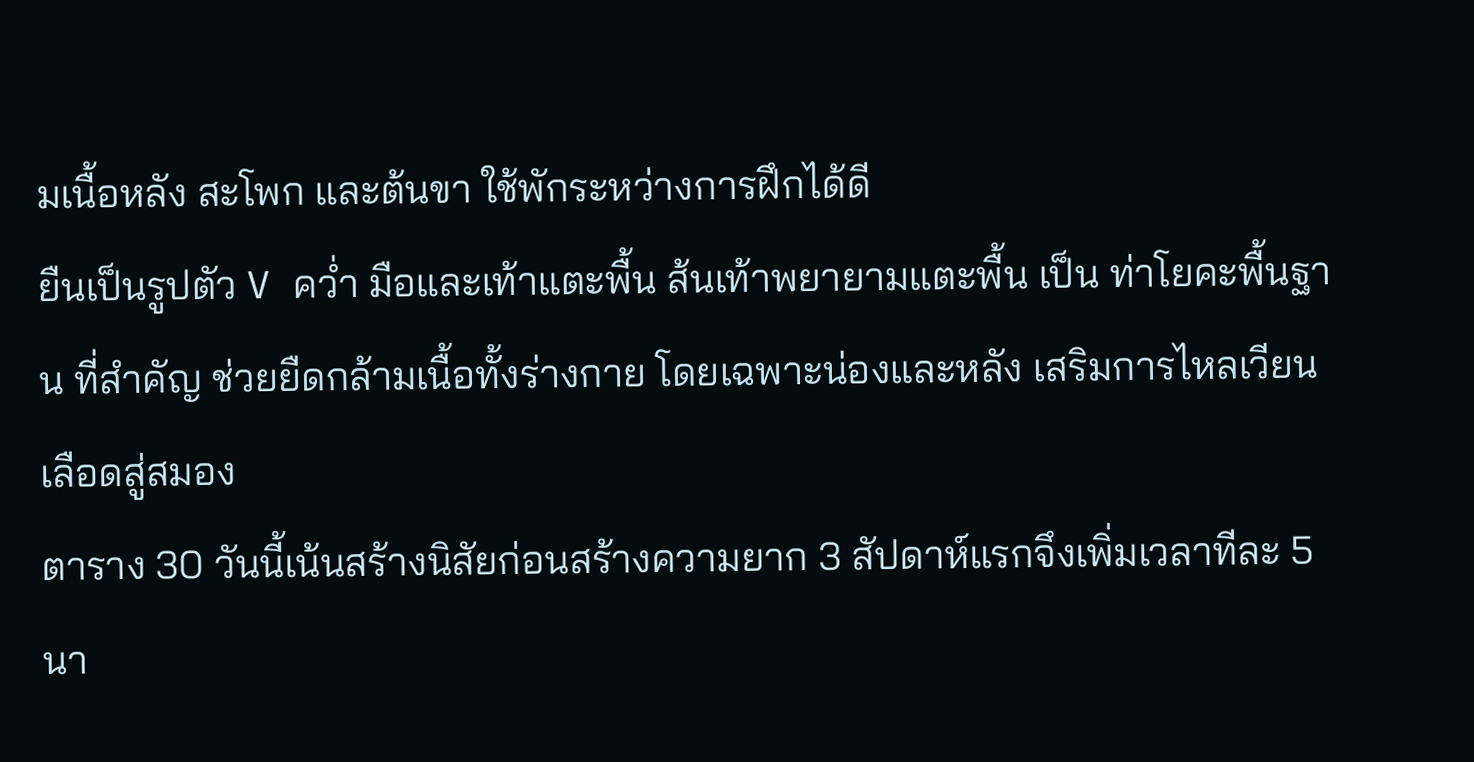มเนื้อหลัง สะโพก และต้นขา ใช้พักระหว่างการฝึกได้ดี
ยืนเป็นรูปตัว V คว่ำ มือและเท้าแตะพื้น ส้นเท้าพยายามแตะพื้น เป็น ท่าโยคะพื้นฐาน ที่สำคัญ ช่วยยืดกล้ามเนื้อทั้งร่างกาย โดยเฉพาะน่องและหลัง เสริมการไหลเวียนเลือดสู่สมอง
ตาราง 30 วันนี้เน้นสร้างนิสัยก่อนสร้างความยาก 3 สัปดาห์แรกจึงเพิ่มเวลาทีละ 5 นา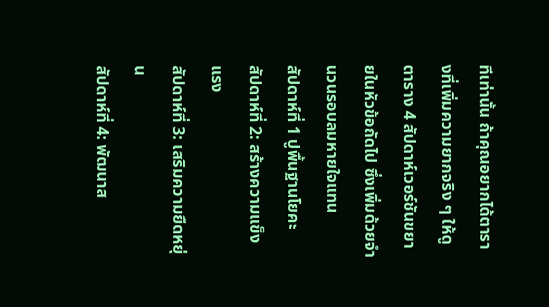ทีเท่านั้น ถ้าคุณอยากได้ตารางที่เพิ่มความยากจริง ๆ ให้ดูตาราง 4 สัปดาห์เวอร์ชันขยายในหัวข้อถัดไป ซึ่งเพิ่มด้วยจำนวนรอบลมหายใจแทน
สัปดาห์ที่ 1 ปูพื้นฐานโยคะ
สัปดาห์ที่ 2: สร้างความแข็งแรง
สัปดาห์ที่ 3: เสริมความยืดหยุ่น
สัปดาห์ที่ 4: พัฒนาส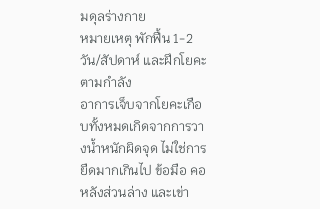มดุลร่างกาย
หมายเหตุ พักฟื้น 1-2 วัน/สัปดาห์ และฝึกโยคะตามกำลัง
อาการเจ็บจากโยคะเกือบทั้งหมดเกิดจากการวางน้ำหนักผิดจุด ไม่ใช่การยืดมากเกินไป ข้อมือ คอ หลังส่วนล่าง และเข่า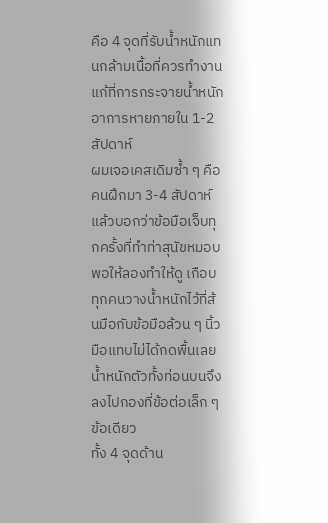คือ 4 จุดที่รับน้ำหนักแทนกล้ามเนื้อที่ควรทำงาน แก้ที่การกระจายน้ำหนัก อาการหายภายใน 1-2 สัปดาห์
ผมเจอเคสเดิมซ้ำ ๆ คือคนฝึกมา 3-4 สัปดาห์แล้วบอกว่าข้อมือเจ็บทุกครั้งที่ทำท่าสุนัขหมอบ พอให้ลองทำให้ดู เกือบทุกคนวางน้ำหนักไว้ที่ส้นมือกับข้อมือล้วน ๆ นิ้วมือแทบไม่ได้กดพื้นเลย น้ำหนักตัวทั้งท่อนบนจึงลงไปกองที่ข้อต่อเล็ก ๆ ข้อเดียว
ทั้ง 4 จุดด้าน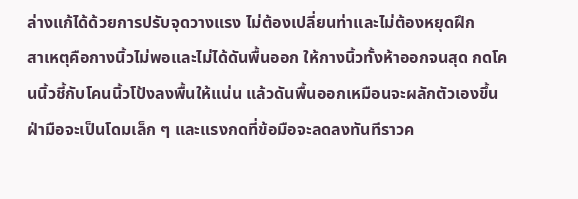ล่างแก้ได้ด้วยการปรับจุดวางแรง ไม่ต้องเปลี่ยนท่าและไม่ต้องหยุดฝึก
สาเหตุคือกางนิ้วไม่พอและไม่ได้ดันพื้นออก ให้กางนิ้วทั้งห้าออกจนสุด กดโคนนิ้วชี้กับโคนนิ้วโป้งลงพื้นให้แน่น แล้วดันพื้นออกเหมือนจะผลักตัวเองขึ้น ฝ่ามือจะเป็นโดมเล็ก ๆ และแรงกดที่ข้อมือจะลดลงทันทีราวค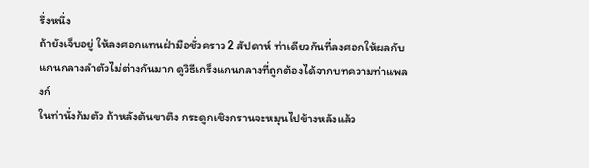รึ่งหนึ่ง
ถ้ายังเจ็บอยู่ ให้ลงศอกแทนฝ่ามือชั่วคราว 2 สัปดาห์ ท่าเดียวกันที่ลงศอกให้ผลกับแกนกลางลำตัวไม่ต่างกันมาก ดูวิธีเกร็งแกนกลางที่ถูกต้องได้จากบทความท่าแพลงก์
ในท่านั่งก้มตัว ถ้าหลังต้นขาตึง กระดูกเชิงกรานจะหมุนไปข้างหลังแล้ว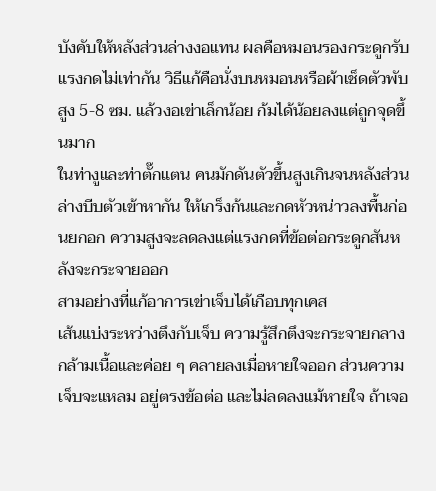บังคับให้หลังส่วนล่างงอแทน ผลคือหมอนรองกระดูกรับแรงกดไม่เท่ากัน วิธีแก้คือนั่งบนหมอนหรือผ้าเช็ดตัวพับสูง 5-8 ซม. แล้วงอเข่าเล็กน้อย ก้มได้น้อยลงแต่ถูกจุดขึ้นมาก
ในท่างูและท่าตั๊กแตน คนมักดันตัวขึ้นสูงเกินจนหลังส่วนล่างบีบตัวเข้าหากัน ให้เกร็งก้นและกดหัวหน่าวลงพื้นก่อนยกอก ความสูงจะลดลงแต่แรงกดที่ข้อต่อกระดูกสันหลังจะกระจายออก
สามอย่างที่แก้อาการเข่าเจ็บได้เกือบทุกเคส
เส้นแบ่งระหว่างตึงกับเจ็บ ความรู้สึกตึงจะกระจายกลางกล้ามเนื้อและค่อย ๆ คลายลงเมื่อหายใจออก ส่วนความเจ็บจะแหลม อยู่ตรงข้อต่อ และไม่ลดลงแม้หายใจ ถ้าเจอ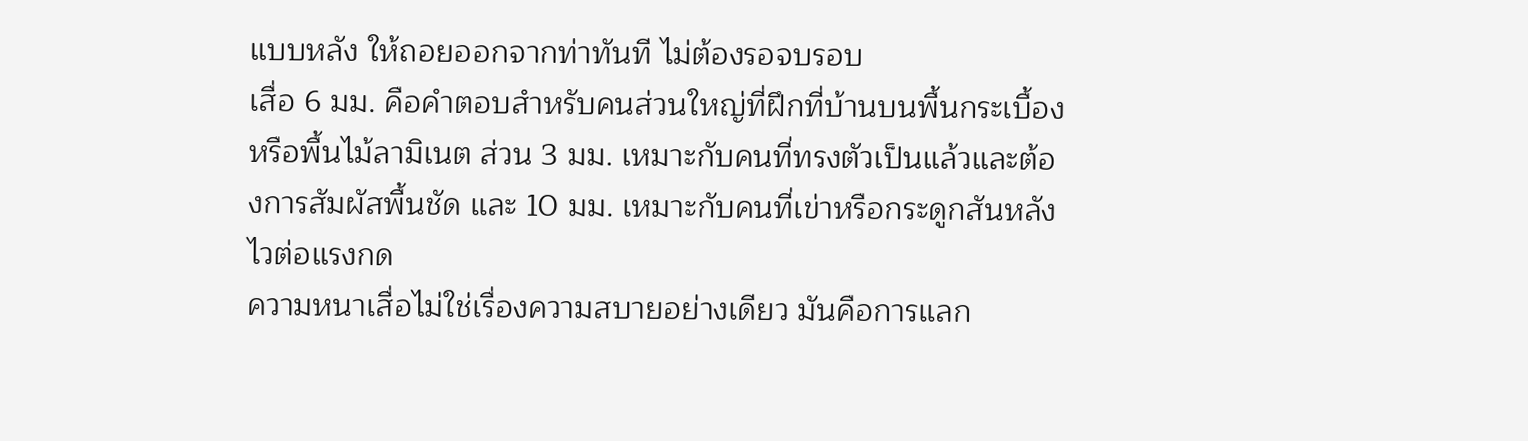แบบหลัง ให้ถอยออกจากท่าทันที ไม่ต้องรอจบรอบ
เสื่อ 6 มม. คือคำตอบสำหรับคนส่วนใหญ่ที่ฝึกที่บ้านบนพื้นกระเบื้องหรือพื้นไม้ลามิเนต ส่วน 3 มม. เหมาะกับคนที่ทรงตัวเป็นแล้วและต้องการสัมผัสพื้นชัด และ 10 มม. เหมาะกับคนที่เข่าหรือกระดูกสันหลังไวต่อแรงกด
ความหนาเสื่อไม่ใช่เรื่องความสบายอย่างเดียว มันคือการแลก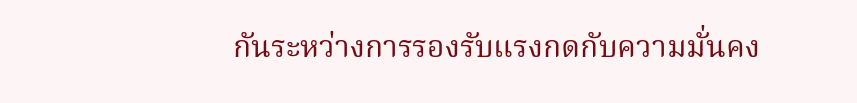กันระหว่างการรองรับแรงกดกับความมั่นคง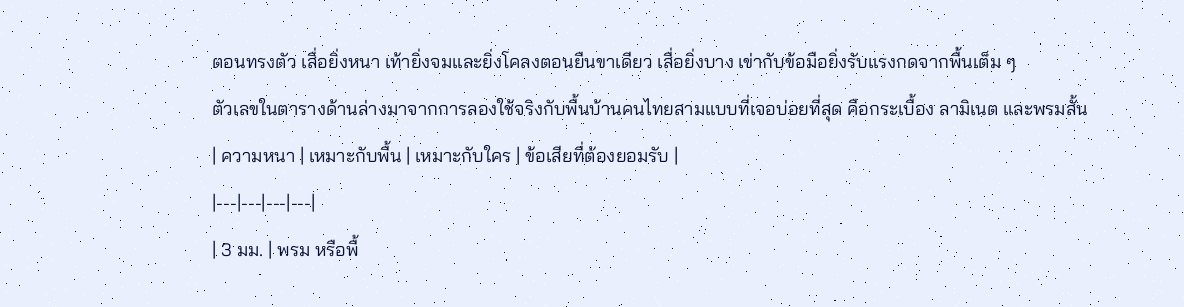ตอนทรงตัว เสื่อยิ่งหนา เท้ายิ่งจมและยิ่งโคลงตอนยืนขาเดียว เสื่อยิ่งบาง เข่ากับข้อมือยิ่งรับแรงกดจากพื้นเต็ม ๆ
ตัวเลขในตารางด้านล่างมาจากการลองใช้จริงกับพื้นบ้านคนไทยสามแบบที่เจอบ่อยที่สุด คือกระเบื้อง ลามิเนต และพรมสั้น
| ความหนา | เหมาะกับพื้น | เหมาะกับใคร | ข้อเสียที่ต้องยอมรับ |
|---|---|---|---|
| 3 มม. | พรม หรือพื้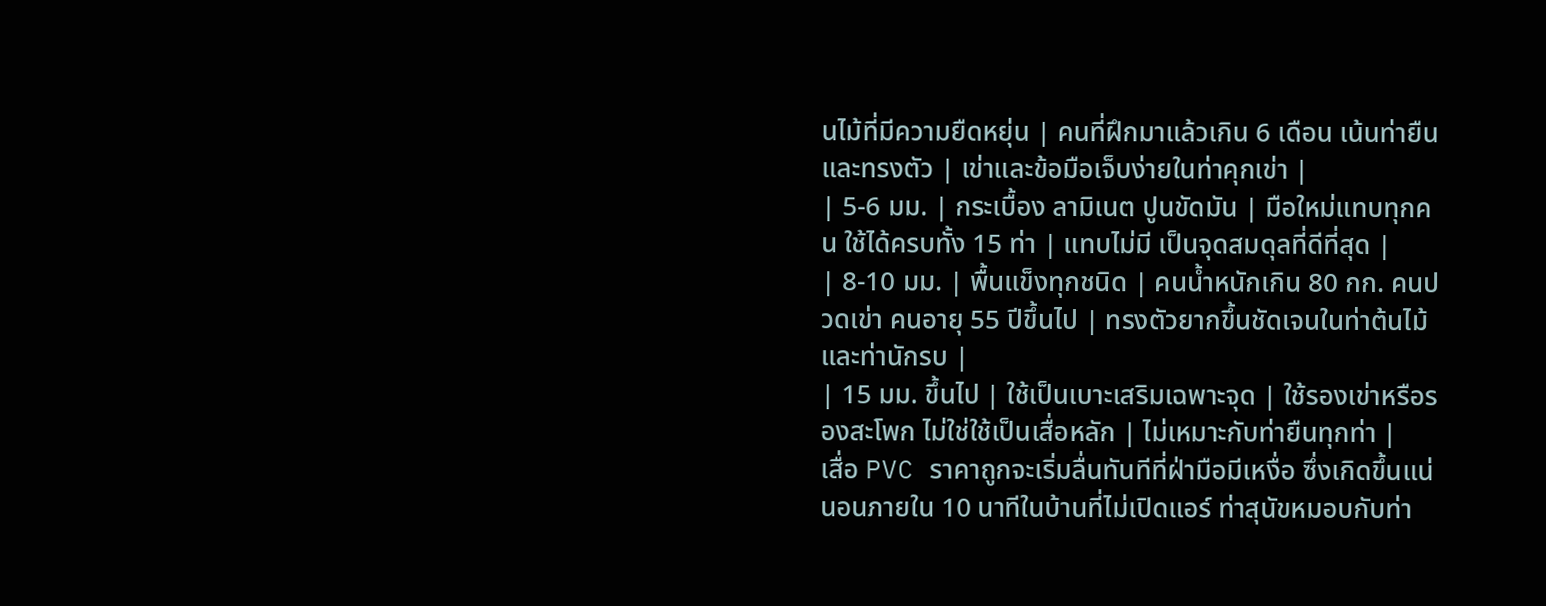นไม้ที่มีความยืดหยุ่น | คนที่ฝึกมาแล้วเกิน 6 เดือน เน้นท่ายืนและทรงตัว | เข่าและข้อมือเจ็บง่ายในท่าคุกเข่า |
| 5-6 มม. | กระเบื้อง ลามิเนต ปูนขัดมัน | มือใหม่แทบทุกคน ใช้ได้ครบทั้ง 15 ท่า | แทบไม่มี เป็นจุดสมดุลที่ดีที่สุด |
| 8-10 มม. | พื้นแข็งทุกชนิด | คนน้ำหนักเกิน 80 กก. คนปวดเข่า คนอายุ 55 ปีขึ้นไป | ทรงตัวยากขึ้นชัดเจนในท่าต้นไม้และท่านักรบ |
| 15 มม. ขึ้นไป | ใช้เป็นเบาะเสริมเฉพาะจุด | ใช้รองเข่าหรือรองสะโพก ไม่ใช่ใช้เป็นเสื่อหลัก | ไม่เหมาะกับท่ายืนทุกท่า |
เสื่อ PVC ราคาถูกจะเริ่มลื่นทันทีที่ฝ่ามือมีเหงื่อ ซึ่งเกิดขึ้นแน่นอนภายใน 10 นาทีในบ้านที่ไม่เปิดแอร์ ท่าสุนัขหมอบกับท่า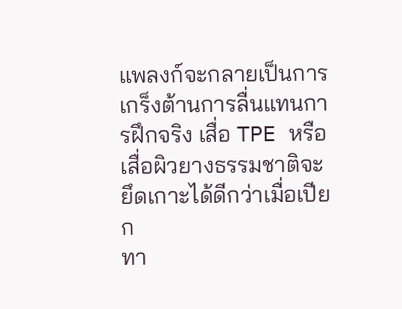แพลงก์จะกลายเป็นการเกร็งต้านการลื่นแทนการฝึกจริง เสื่อ TPE หรือเสื่อผิวยางธรรมชาติจะยึดเกาะได้ดีกว่าเมื่อเปียก
ทา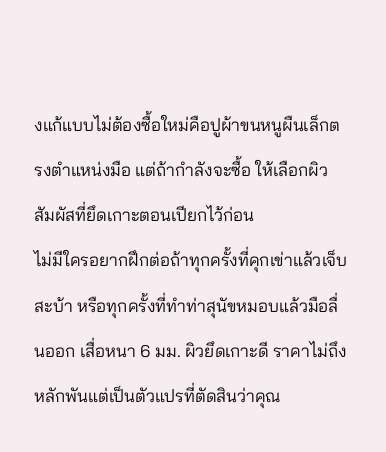งแก้แบบไม่ต้องซื้อใหม่คือปูผ้าขนหนูผืนเล็กตรงตำแหน่งมือ แต่ถ้ากำลังจะซื้อ ให้เลือกผิวสัมผัสที่ยึดเกาะตอนเปียกไว้ก่อน
ไม่มีใครอยากฝึกต่อถ้าทุกครั้งที่คุกเข่าแล้วเจ็บสะบ้า หรือทุกครั้งที่ทำท่าสุนัขหมอบแล้วมือลื่นออก เสื่อหนา 6 มม. ผิวยึดเกาะดี ราคาไม่ถึงหลักพันแต่เป็นตัวแปรที่ตัดสินว่าคุณ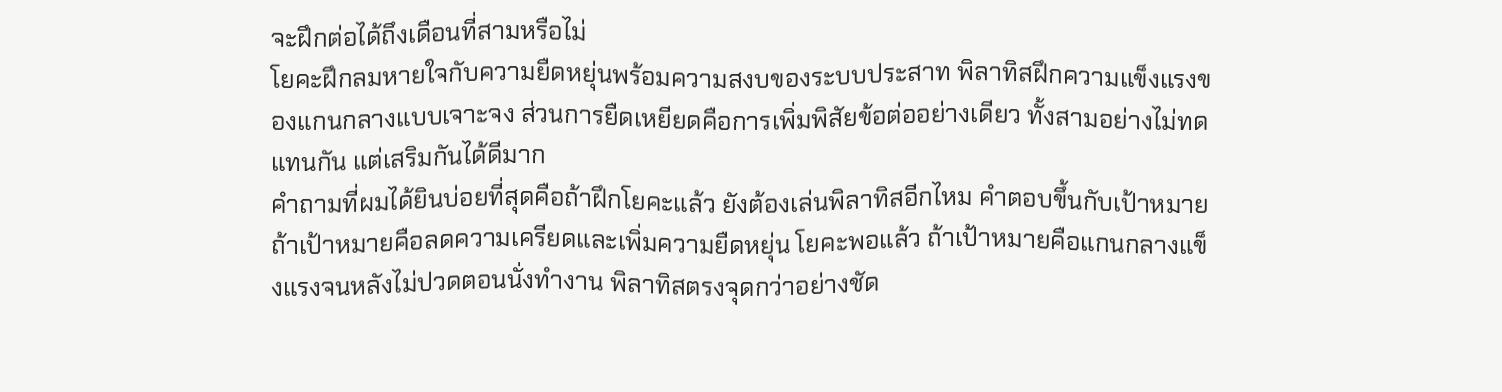จะฝึกต่อได้ถึงเดือนที่สามหรือไม่
โยคะฝึกลมหายใจกับความยืดหยุ่นพร้อมความสงบของระบบประสาท พิลาทิสฝึกความแข็งแรงของแกนกลางแบบเจาะจง ส่วนการยืดเหยียดคือการเพิ่มพิสัยข้อต่ออย่างเดียว ทั้งสามอย่างไม่ทดแทนกัน แต่เสริมกันได้ดีมาก
คำถามที่ผมได้ยินบ่อยที่สุดคือถ้าฝึกโยคะแล้ว ยังต้องเล่นพิลาทิสอีกไหม คำตอบขึ้นกับเป้าหมาย ถ้าเป้าหมายคือลดความเครียดและเพิ่มความยืดหยุ่น โยคะพอแล้ว ถ้าเป้าหมายคือแกนกลางแข็งแรงจนหลังไม่ปวดตอนนั่งทำงาน พิลาทิสตรงจุดกว่าอย่างชัด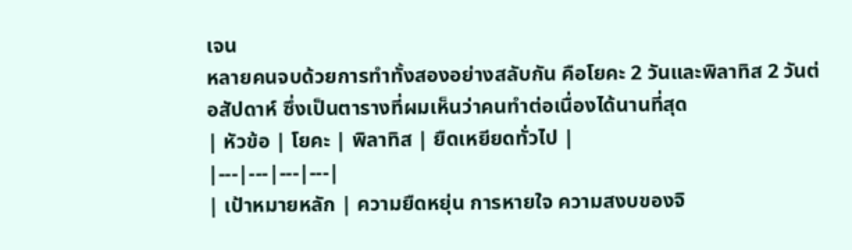เจน
หลายคนจบด้วยการทำทั้งสองอย่างสลับกัน คือโยคะ 2 วันและพิลาทิส 2 วันต่อสัปดาห์ ซึ่งเป็นตารางที่ผมเห็นว่าคนทำต่อเนื่องได้นานที่สุด
| หัวข้อ | โยคะ | พิลาทิส | ยืดเหยียดทั่วไป |
|---|---|---|---|
| เป้าหมายหลัก | ความยืดหยุ่น การหายใจ ความสงบของจิ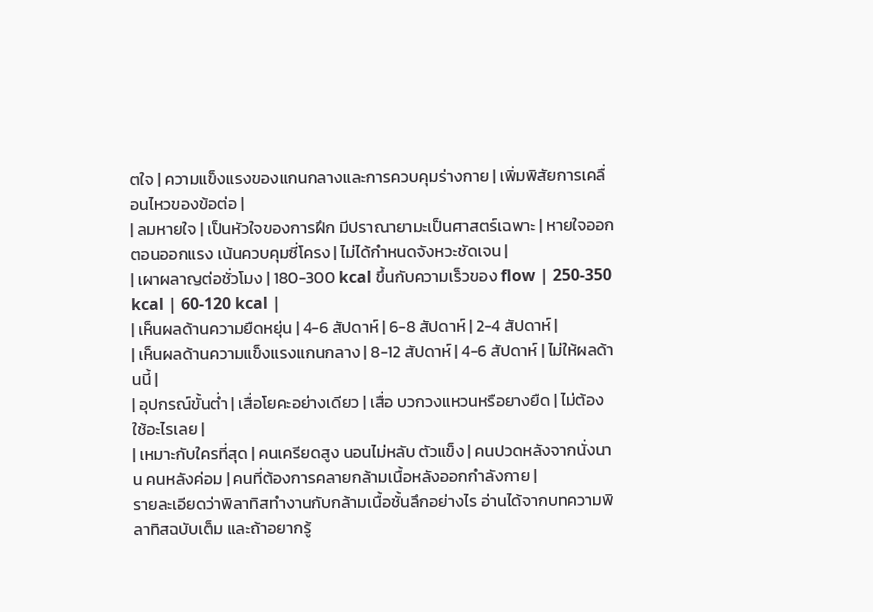ตใจ | ความแข็งแรงของแกนกลางและการควบคุมร่างกาย | เพิ่มพิสัยการเคลื่อนไหวของข้อต่อ |
| ลมหายใจ | เป็นหัวใจของการฝึก มีปราณายามะเป็นศาสตร์เฉพาะ | หายใจออกตอนออกแรง เน้นควบคุมซี่โครง | ไม่ได้กำหนดจังหวะชัดเจน |
| เผาผลาญต่อชั่วโมง | 180-300 kcal ขึ้นกับความเร็วของ flow | 250-350 kcal | 60-120 kcal |
| เห็นผลด้านความยืดหยุ่น | 4-6 สัปดาห์ | 6-8 สัปดาห์ | 2-4 สัปดาห์ |
| เห็นผลด้านความแข็งแรงแกนกลาง | 8-12 สัปดาห์ | 4-6 สัปดาห์ | ไม่ให้ผลด้านนี้ |
| อุปกรณ์ขั้นต่ำ | เสื่อโยคะอย่างเดียว | เสื่อ บวกวงแหวนหรือยางยืด | ไม่ต้องใช้อะไรเลย |
| เหมาะกับใครที่สุด | คนเครียดสูง นอนไม่หลับ ตัวแข็ง | คนปวดหลังจากนั่งนาน คนหลังค่อม | คนที่ต้องการคลายกล้ามเนื้อหลังออกกำลังกาย |
รายละเอียดว่าพิลาทิสทำงานกับกล้ามเนื้อชั้นลึกอย่างไร อ่านได้จากบทความพิลาทิสฉบับเต็ม และถ้าอยากรู้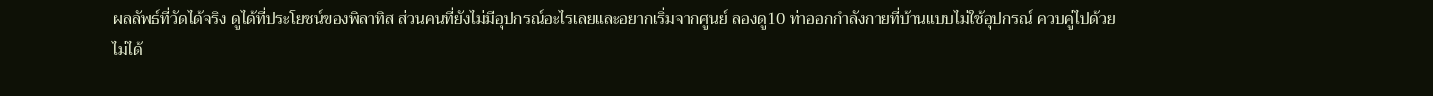ผลลัพธ์ที่วัดได้จริง ดูได้ที่ประโยชน์ของพิลาทิส ส่วนคนที่ยังไม่มีอุปกรณ์อะไรเลยและอยากเริ่มจากศูนย์ ลองดู10 ท่าออกกำลังกายที่บ้านแบบไม่ใช้อุปกรณ์ ควบคู่ไปด้วย
ไม่ได้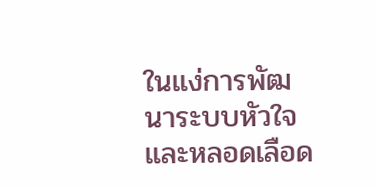ในแง่การพัฒนาระบบหัวใจและหลอดเลือด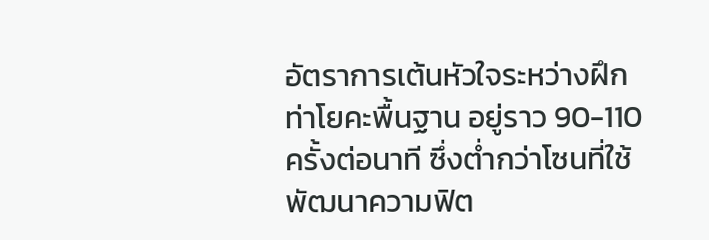อัตราการเต้นหัวใจระหว่างฝึก ท่าโยคะพื้นฐาน อยู่ราว 90-110 ครั้งต่อนาที ซึ่งต่ำกว่าโซนที่ใช้พัฒนาความฟิต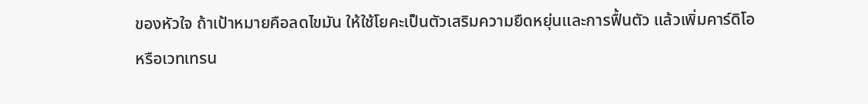ของหัวใจ ถ้าเป้าหมายคือลดไขมัน ให้ใช้โยคะเป็นตัวเสริมความยืดหยุ่นและการฟื้นตัว แล้วเพิ่มคาร์ดิโอหรือเวทเทรน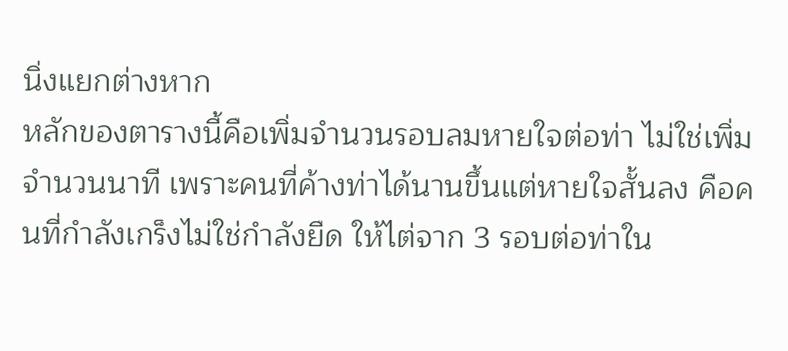นิ่งแยกต่างหาก
หลักของตารางนี้คือเพิ่มจำนวนรอบลมหายใจต่อท่า ไม่ใช่เพิ่มจำนวนนาที เพราะคนที่ค้างท่าได้นานขึ้นแต่หายใจสั้นลง คือคนที่กำลังเกร็งไม่ใช่กำลังยืด ให้ไต่จาก 3 รอบต่อท่าใน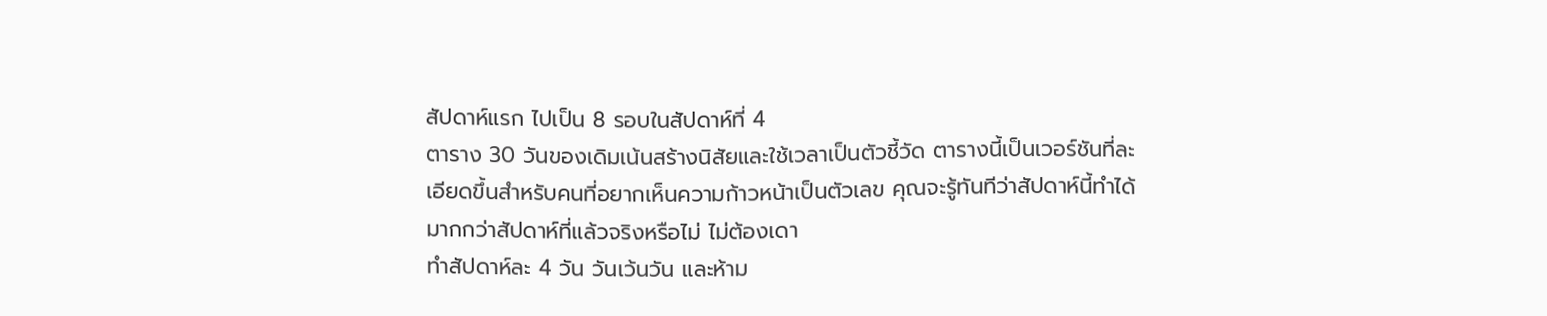สัปดาห์แรก ไปเป็น 8 รอบในสัปดาห์ที่ 4
ตาราง 30 วันของเดิมเน้นสร้างนิสัยและใช้เวลาเป็นตัวชี้วัด ตารางนี้เป็นเวอร์ชันที่ละเอียดขึ้นสำหรับคนที่อยากเห็นความก้าวหน้าเป็นตัวเลข คุณจะรู้ทันทีว่าสัปดาห์นี้ทำได้มากกว่าสัปดาห์ที่แล้วจริงหรือไม่ ไม่ต้องเดา
ทำสัปดาห์ละ 4 วัน วันเว้นวัน และห้าม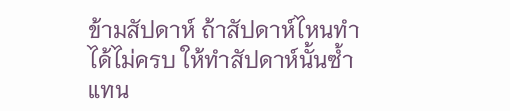ข้ามสัปดาห์ ถ้าสัปดาห์ไหนทำได้ไม่ครบ ให้ทำสัปดาห์นั้นซ้ำแทน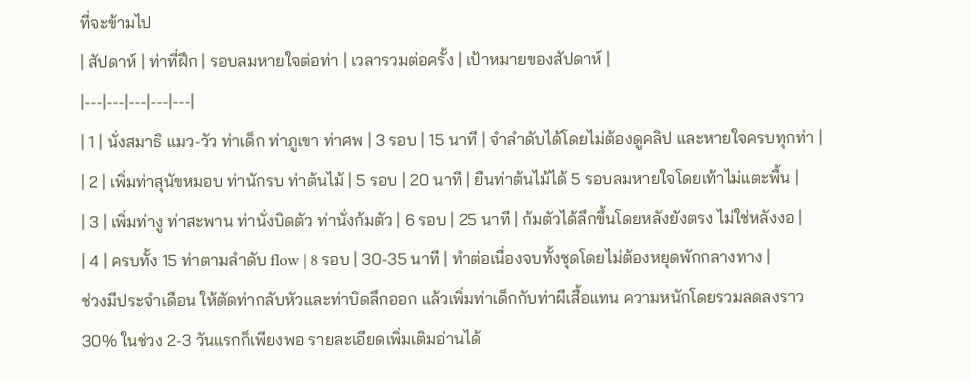ที่จะข้ามไป
| สัปดาห์ | ท่าที่ฝึก | รอบลมหายใจต่อท่า | เวลารวมต่อครั้ง | เป้าหมายของสัปดาห์ |
|---|---|---|---|---|
| 1 | นั่งสมาธิ แมว-วัว ท่าเด็ก ท่าภูเขา ท่าศพ | 3 รอบ | 15 นาที | จำลำดับได้โดยไม่ต้องดูคลิป และหายใจครบทุกท่า |
| 2 | เพิ่มท่าสุนัขหมอบ ท่านักรบ ท่าต้นไม้ | 5 รอบ | 20 นาที | ยืนท่าต้นไม้ได้ 5 รอบลมหายใจโดยเท้าไม่แตะพื้น |
| 3 | เพิ่มท่างู ท่าสะพาน ท่านั่งบิดตัว ท่านั่งก้มตัว | 6 รอบ | 25 นาที | ก้มตัวได้ลึกขึ้นโดยหลังยังตรง ไม่ใช่หลังงอ |
| 4 | ครบทั้ง 15 ท่าตามลำดับ flow | 8 รอบ | 30-35 นาที | ทำต่อเนื่องจบทั้งชุดโดยไม่ต้องหยุดพักกลางทาง |
ช่วงมีประจำเดือน ให้ตัดท่ากลับหัวและท่าบิดลึกออก แล้วเพิ่มท่าเด็กกับท่าผีเสื้อแทน ความหนักโดยรวมลดลงราว 30% ในช่วง 2-3 วันแรกก็เพียงพอ รายละเอียดเพิ่มเติมอ่านได้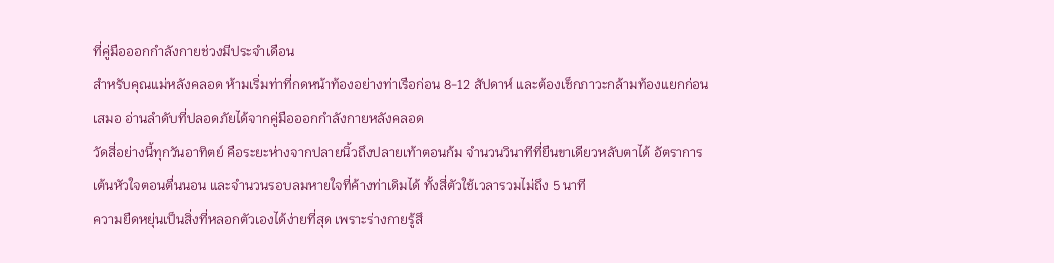ที่คู่มือออกกำลังกายช่วงมีประจำเดือน
สำหรับคุณแม่หลังคลอด ห้ามเริ่มท่าที่กดหน้าท้องอย่างท่าเรือก่อน 8-12 สัปดาห์ และต้องเช็กภาวะกล้ามท้องแยกก่อนเสมอ อ่านลำดับที่ปลอดภัยได้จากคู่มือออกกำลังกายหลังคลอด
วัดสี่อย่างนี้ทุกวันอาทิตย์ คือระยะห่างจากปลายนิ้วถึงปลายเท้าตอนก้ม จำนวนวินาทีที่ยืนขาเดียวหลับตาได้ อัตราการเต้นหัวใจตอนตื่นนอน และจำนวนรอบลมหายใจที่ค้างท่าเดิมได้ ทั้งสี่ตัวใช้เวลารวมไม่ถึง 5 นาที
ความยืดหยุ่นเป็นสิ่งที่หลอกตัวเองได้ง่ายที่สุด เพราะร่างกายรู้สึ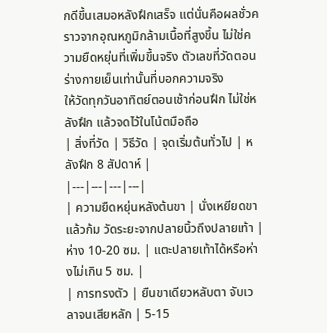กดีขึ้นเสมอหลังฝึกเสร็จ แต่นั่นคือผลชั่วคราวจากอุณหภูมิกล้ามเนื้อที่สูงขึ้น ไม่ใช่ความยืดหยุ่นที่เพิ่มขึ้นจริง ตัวเลขที่วัดตอนร่างกายเย็นเท่านั้นที่บอกความจริง
ให้วัดทุกวันอาทิตย์ตอนเช้าก่อนฝึก ไม่ใช่หลังฝึก แล้วจดไว้ในโน้ตมือถือ
| สิ่งที่วัด | วิธีวัด | จุดเริ่มต้นทั่วไป | หลังฝึก 8 สัปดาห์ |
|---|---|---|---|
| ความยืดหยุ่นหลังต้นขา | นั่งเหยียดขาแล้วก้ม วัดระยะจากปลายนิ้วถึงปลายเท้า | ห่าง 10-20 ซม. | แตะปลายเท้าได้หรือห่างไม่เกิน 5 ซม. |
| การทรงตัว | ยืนขาเดียวหลับตา จับเวลาจนเสียหลัก | 5-15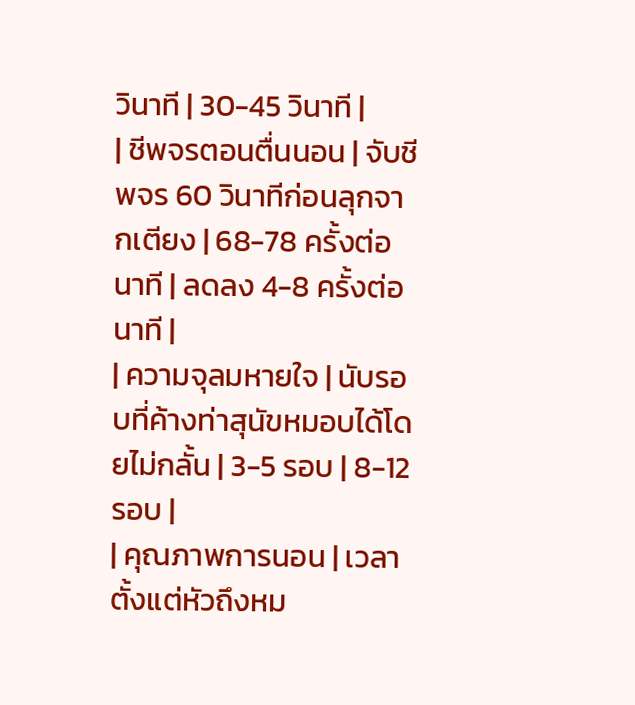วินาที | 30-45 วินาที |
| ชีพจรตอนตื่นนอน | จับชีพจร 60 วินาทีก่อนลุกจากเตียง | 68-78 ครั้งต่อนาที | ลดลง 4-8 ครั้งต่อนาที |
| ความจุลมหายใจ | นับรอบที่ค้างท่าสุนัขหมอบได้โดยไม่กลั้น | 3-5 รอบ | 8-12 รอบ |
| คุณภาพการนอน | เวลาตั้งแต่หัวถึงหม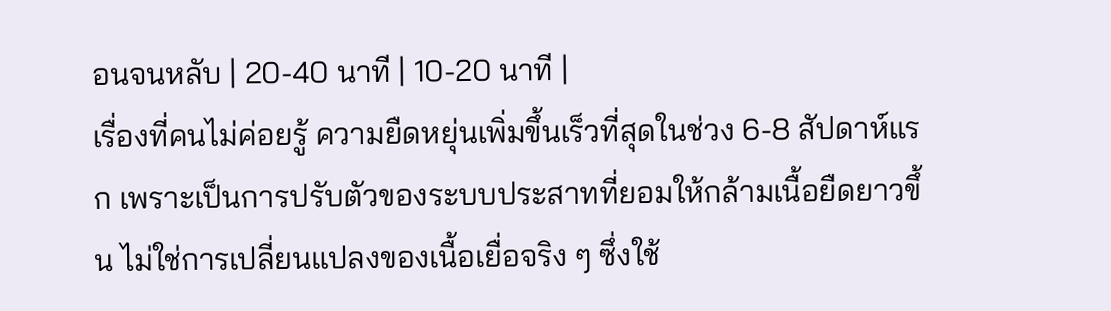อนจนหลับ | 20-40 นาที | 10-20 นาที |
เรื่องที่คนไม่ค่อยรู้ ความยืดหยุ่นเพิ่มขึ้นเร็วที่สุดในช่วง 6-8 สัปดาห์แรก เพราะเป็นการปรับตัวของระบบประสาทที่ยอมให้กล้ามเนื้อยืดยาวขึ้น ไม่ใช่การเปลี่ยนแปลงของเนื้อเยื่อจริง ๆ ซึ่งใช้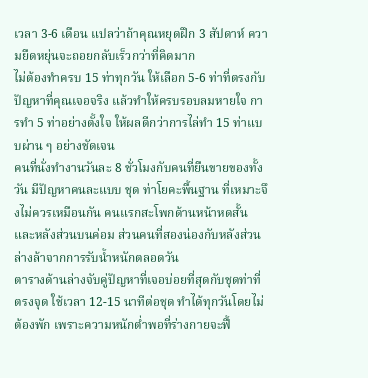เวลา 3-6 เดือน แปลว่าถ้าคุณหยุดฝึก 3 สัปดาห์ ความยืดหยุ่นจะถอยกลับเร็วกว่าที่คิดมาก
ไม่ต้องทำครบ 15 ท่าทุกวัน ให้เลือก 5-6 ท่าที่ตรงกับปัญหาที่คุณเจอจริง แล้วทำให้ครบรอบลมหายใจ การทำ 5 ท่าอย่างตั้งใจ ให้ผลดีกว่าการไล่ทำ 15 ท่าแบบผ่าน ๆ อย่างชัดเจน
คนที่นั่งทำงานวันละ 8 ชั่วโมงกับคนที่ยืนขายของทั้งวัน มีปัญหาคนละแบบ ชุด ท่าโยคะพื้นฐาน ที่เหมาะจึงไม่ควรเหมือนกัน คนแรกสะโพกด้านหน้าหดสั้นและหลังส่วนบนค่อม ส่วนคนที่สองน่องกับหลังส่วนล่างล้าจากการรับน้ำหนักตลอดวัน
ตารางด้านล่างจับคู่ปัญหาที่เจอบ่อยที่สุดกับชุดท่าที่ตรงจุด ใช้เวลา 12-15 นาทีต่อชุด ทำได้ทุกวันโดยไม่ต้องพัก เพราะความหนักต่ำพอที่ร่างกายจะฟื้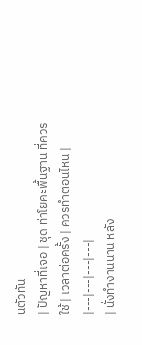นตัวทัน
| ปัญหาที่เจอ | ชุด ท่าโยคะพื้นฐาน ที่ควรใช้ | เวลาต่อครั้ง | ควรทำตอนไหน |
|---|---|---|---|
| นั่งทำงานนาน หลัง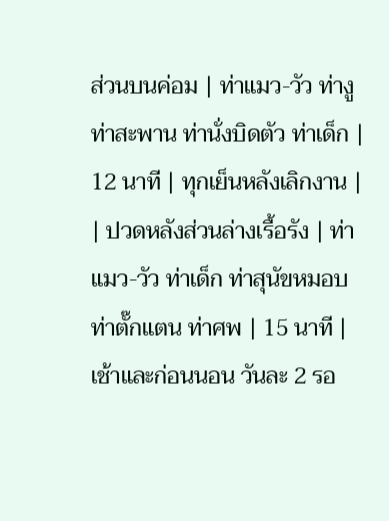ส่วนบนค่อม | ท่าแมว-วัว ท่างู ท่าสะพาน ท่านั่งบิดตัว ท่าเด็ก | 12 นาที | ทุกเย็นหลังเลิกงาน |
| ปวดหลังส่วนล่างเรื้อรัง | ท่าแมว-วัว ท่าเด็ก ท่าสุนัขหมอบ ท่าตั๊กแตน ท่าศพ | 15 นาที | เช้าและก่อนนอน วันละ 2 รอ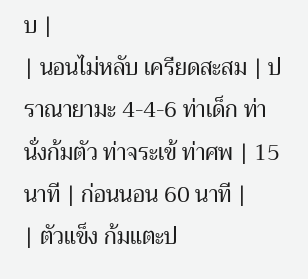บ |
| นอนไม่หลับ เครียดสะสม | ปราณายามะ 4-4-6 ท่าเด็ก ท่านั่งก้มตัว ท่าจระเข้ ท่าศพ | 15 นาที | ก่อนนอน 60 นาที |
| ตัวแข็ง ก้มแตะป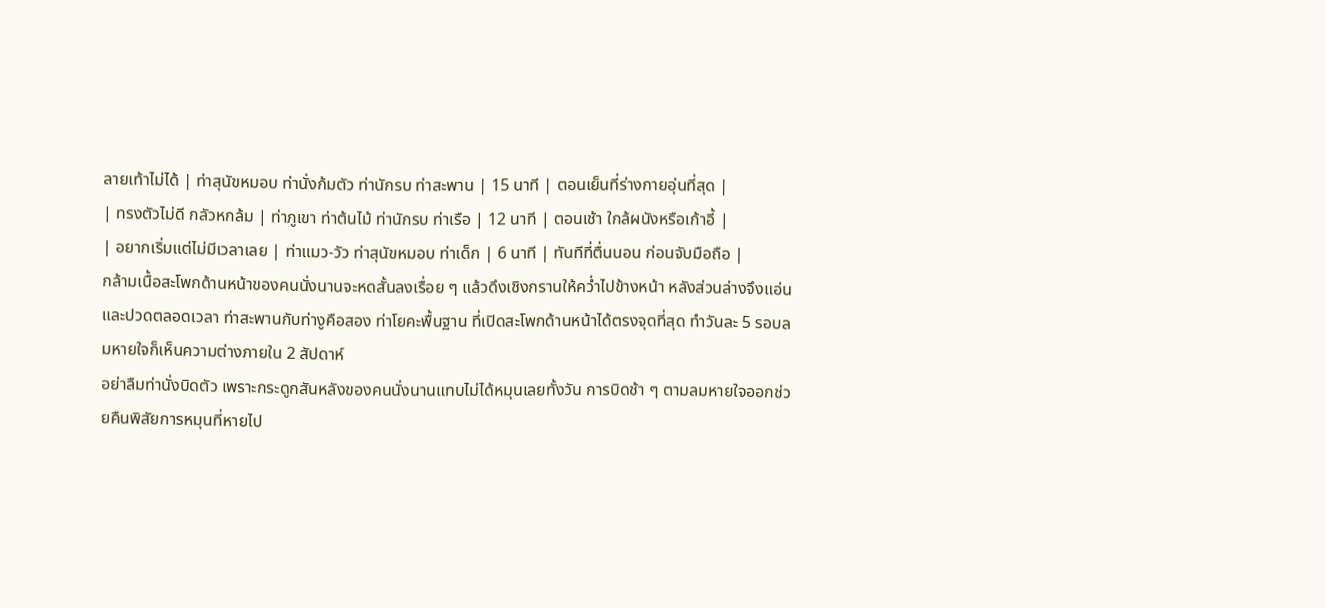ลายเท้าไม่ได้ | ท่าสุนัขหมอบ ท่านั่งก้มตัว ท่านักรบ ท่าสะพาน | 15 นาที | ตอนเย็นที่ร่างกายอุ่นที่สุด |
| ทรงตัวไม่ดี กลัวหกล้ม | ท่าภูเขา ท่าต้นไม้ ท่านักรบ ท่าเรือ | 12 นาที | ตอนเช้า ใกล้ผนังหรือเก้าอี้ |
| อยากเริ่มแต่ไม่มีเวลาเลย | ท่าแมว-วัว ท่าสุนัขหมอบ ท่าเด็ก | 6 นาที | ทันทีที่ตื่นนอน ก่อนจับมือถือ |
กล้ามเนื้อสะโพกด้านหน้าของคนนั่งนานจะหดสั้นลงเรื่อย ๆ แล้วดึงเชิงกรานให้คว่ำไปข้างหน้า หลังส่วนล่างจึงแอ่นและปวดตลอดเวลา ท่าสะพานกับท่างูคือสอง ท่าโยคะพื้นฐาน ที่เปิดสะโพกด้านหน้าได้ตรงจุดที่สุด ทำวันละ 5 รอบลมหายใจก็เห็นความต่างภายใน 2 สัปดาห์
อย่าลืมท่านั่งบิดตัว เพราะกระดูกสันหลังของคนนั่งนานแทบไม่ได้หมุนเลยทั้งวัน การบิดช้า ๆ ตามลมหายใจออกช่วยคืนพิสัยการหมุนที่หายไป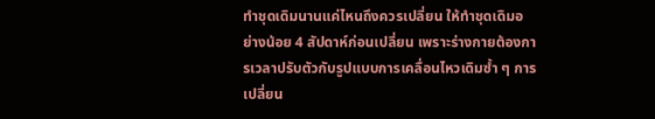ทำชุดเดิมนานแค่ไหนถึงควรเปลี่ยน ให้ทำชุดเดิมอย่างน้อย 4 สัปดาห์ก่อนเปลี่ยน เพราะร่างกายต้องการเวลาปรับตัวกับรูปแบบการเคลื่อนไหวเดิมซ้ำ ๆ การเปลี่ยน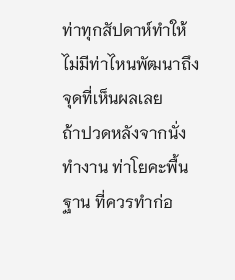ท่าทุกสัปดาห์ทำให้ไม่มีท่าไหนพัฒนาถึงจุดที่เห็นผลเลย
ถ้าปวดหลังจากนั่งทำงาน ท่าโยคะพื้นฐาน ที่ควรทำก่อ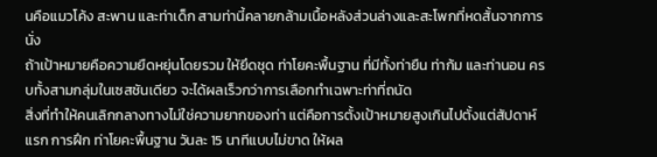นคือแมวโค้ง สะพาน และท่าเด็ก สามท่านี้คลายกล้ามเนื้อหลังส่วนล่างและสะโพกที่หดสั้นจากการนั่ง
ถ้าเป้าหมายคือความยืดหยุ่นโดยรวม ให้ยึดชุด ท่าโยคะพื้นฐาน ที่มีทั้งท่ายืน ท่าก้ม และท่านอน ครบทั้งสามกลุ่มในเซสชันเดียว จะได้ผลเร็วกว่าการเลือกทำเฉพาะท่าที่ถนัด
สิ่งที่ทำให้คนเลิกกลางทางไม่ใช่ความยากของท่า แต่คือการตั้งเป้าหมายสูงเกินไปตั้งแต่สัปดาห์แรก การฝึก ท่าโยคะพื้นฐาน วันละ 15 นาทีแบบไม่ขาด ให้ผล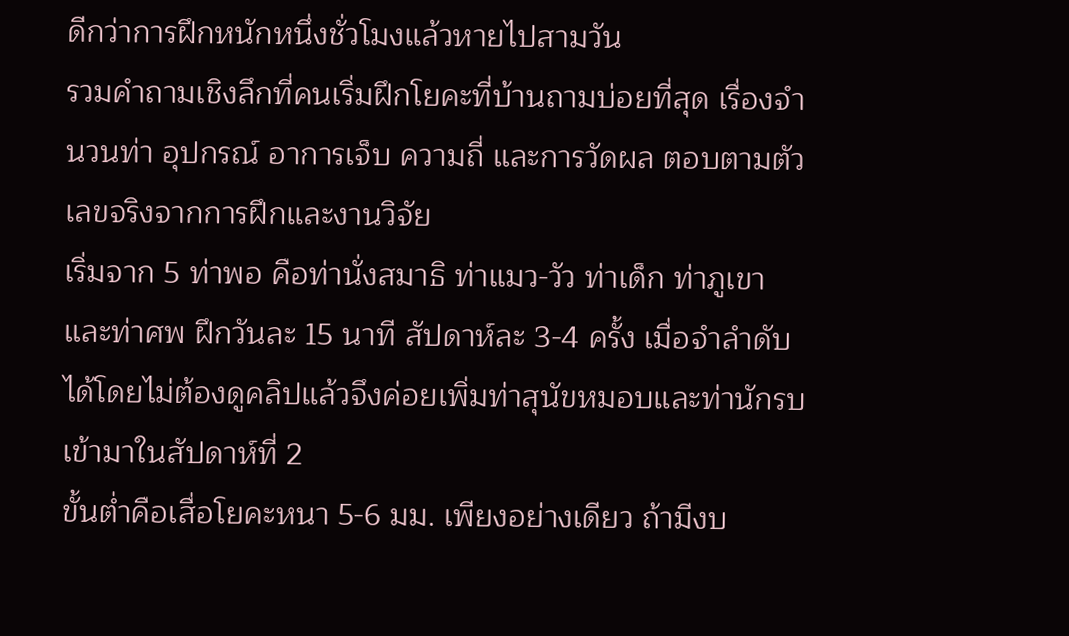ดีกว่าการฝึกหนักหนึ่งชั่วโมงแล้วหายไปสามวัน
รวมคำถามเชิงลึกที่คนเริ่มฝึกโยคะที่บ้านถามบ่อยที่สุด เรื่องจำนวนท่า อุปกรณ์ อาการเจ็บ ความถี่ และการวัดผล ตอบตามตัวเลขจริงจากการฝึกและงานวิจัย
เริ่มจาก 5 ท่าพอ คือท่านั่งสมาธิ ท่าแมว-วัว ท่าเด็ก ท่าภูเขา และท่าศพ ฝึกวันละ 15 นาที สัปดาห์ละ 3-4 ครั้ง เมื่อจำลำดับได้โดยไม่ต้องดูคลิปแล้วจึงค่อยเพิ่มท่าสุนัขหมอบและท่านักรบเข้ามาในสัปดาห์ที่ 2
ขั้นต่ำคือเสื่อโยคะหนา 5-6 มม. เพียงอย่างเดียว ถ้ามีงบ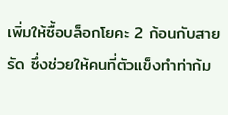เพิ่มให้ซื้อบล็อกโยคะ 2 ก้อนกับสายรัด ซึ่งช่วยให้คนที่ตัวแข็งทำท่าก้ม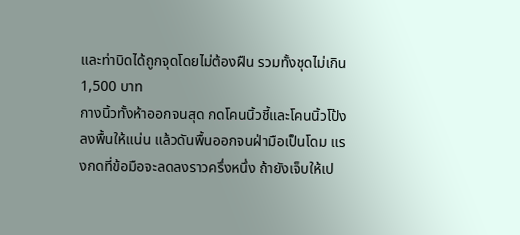และท่าบิดได้ถูกจุดโดยไม่ต้องฝืน รวมทั้งชุดไม่เกิน 1,500 บาท
กางนิ้วทั้งห้าออกจนสุด กดโคนนิ้วชี้และโคนนิ้วโป้งลงพื้นให้แน่น แล้วดันพื้นออกจนฝ่ามือเป็นโดม แรงกดที่ข้อมือจะลดลงราวครึ่งหนึ่ง ถ้ายังเจ็บให้เป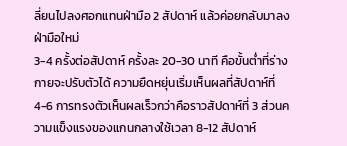ลี่ยนไปลงศอกแทนฝ่ามือ 2 สัปดาห์ แล้วค่อยกลับมาลงฝ่ามือใหม่
3-4 ครั้งต่อสัปดาห์ ครั้งละ 20-30 นาที คือขั้นต่ำที่ร่างกายจะปรับตัวได้ ความยืดหยุ่นเริ่มเห็นผลที่สัปดาห์ที่ 4-6 การทรงตัวเห็นผลเร็วกว่าคือราวสัปดาห์ที่ 3 ส่วนความแข็งแรงของแกนกลางใช้เวลา 8-12 สัปดาห์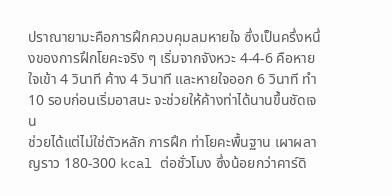ปราณายามะคือการฝึกควบคุมลมหายใจ ซึ่งเป็นครึ่งหนึ่งของการฝึกโยคะจริง ๆ เริ่มจากจังหวะ 4-4-6 คือหายใจเข้า 4 วินาที ค้าง 4 วินาที และหายใจออก 6 วินาที ทำ 10 รอบก่อนเริ่มอาสนะ จะช่วยให้ค้างท่าได้นานขึ้นชัดเจน
ช่วยได้แต่ไม่ใช่ตัวหลัก การฝึก ท่าโยคะพื้นฐาน เผาผลาญราว 180-300 kcal ต่อชั่วโมง ซึ่งน้อยกว่าคาร์ดิ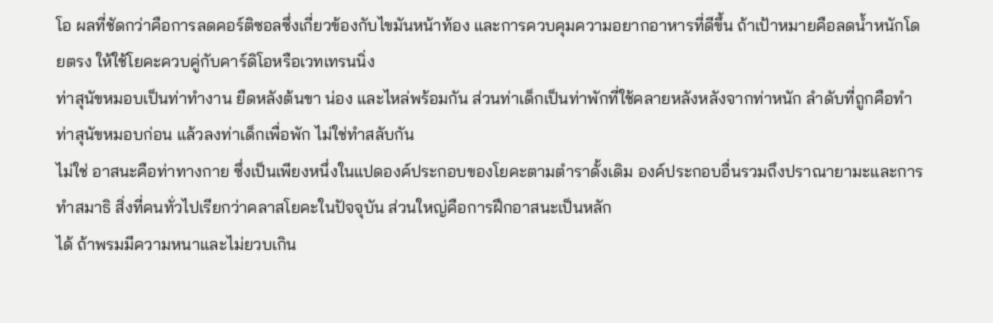โอ ผลที่ชัดกว่าคือการลดคอร์ติซอลซึ่งเกี่ยวข้องกับไขมันหน้าท้อง และการควบคุมความอยากอาหารที่ดีขึ้น ถ้าเป้าหมายคือลดน้ำหนักโดยตรง ให้ใช้โยคะควบคู่กับคาร์ดิโอหรือเวทเทรนนิ่ง
ท่าสุนัขหมอบเป็นท่าทำงาน ยืดหลังต้นขา น่อง และไหล่พร้อมกัน ส่วนท่าเด็กเป็นท่าพักที่ใช้คลายหลังหลังจากท่าหนัก ลำดับที่ถูกคือทำท่าสุนัขหมอบก่อน แล้วลงท่าเด็กเพื่อพัก ไม่ใช่ทำสลับกัน
ไม่ใช่ อาสนะคือท่าทางกาย ซึ่งเป็นเพียงหนึ่งในแปดองค์ประกอบของโยคะตามตำราดั้งเดิม องค์ประกอบอื่นรวมถึงปราณายามะและการทำสมาธิ สิ่งที่คนทั่วไปเรียกว่าคลาสโยคะในปัจจุบัน ส่วนใหญ่คือการฝึกอาสนะเป็นหลัก
ได้ ถ้าพรมมีความหนาและไม่ยวบเกิน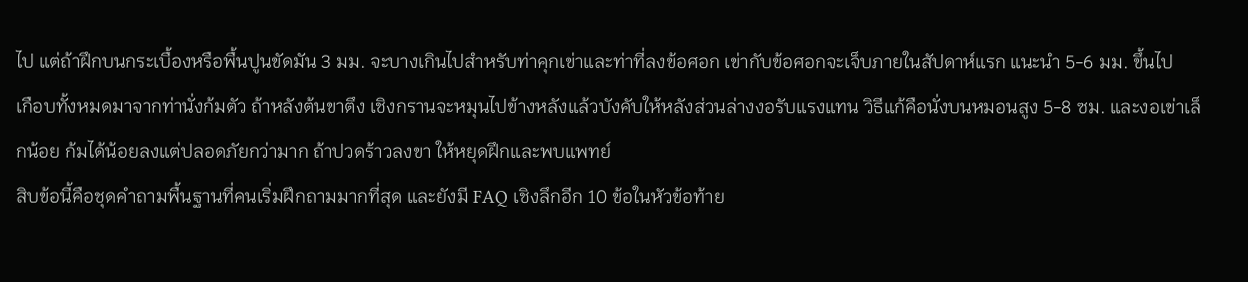ไป แต่ถ้าฝึกบนกระเบื้องหรือพื้นปูนขัดมัน 3 มม. จะบางเกินไปสำหรับท่าคุกเข่าและท่าที่ลงข้อศอก เข่ากับข้อศอกจะเจ็บภายในสัปดาห์แรก แนะนำ 5-6 มม. ขึ้นไป
เกือบทั้งหมดมาจากท่านั่งก้มตัว ถ้าหลังต้นขาตึง เชิงกรานจะหมุนไปข้างหลังแล้วบังคับให้หลังส่วนล่างงอรับแรงแทน วิธีแก้คือนั่งบนหมอนสูง 5-8 ซม. และงอเข่าเล็กน้อย ก้มได้น้อยลงแต่ปลอดภัยกว่ามาก ถ้าปวดร้าวลงขา ให้หยุดฝึกและพบแพทย์
สิบข้อนี้คือชุดคำถามพื้นฐานที่คนเริ่มฝึกถามมากที่สุด และยังมี FAQ เชิงลึกอีก 10 ข้อในหัวข้อท้าย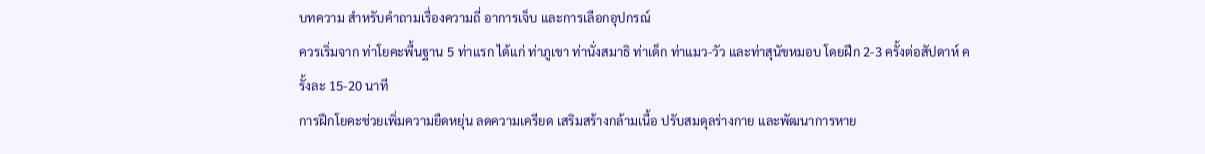บทความ สำหรับคำถามเรื่องความถี่ อาการเจ็บ และการเลือกอุปกรณ์
ควรเริ่มจาก ท่าโยคะพื้นฐาน 5 ท่าแรก ได้แก่ ท่าภูเขา ท่านั่งสมาธิ ท่าเด็ก ท่าแมว-วัว และท่าสุนัขหมอบ โดยฝึก 2-3 ครั้งต่อสัปดาห์ ครั้งละ 15-20 นาที
การฝึกโยคะช่วยเพิ่มความยืดหยุ่น ลดความเครียด เสริมสร้างกล้ามเนื้อ ปรับสมดุลร่างกาย และพัฒนาการหาย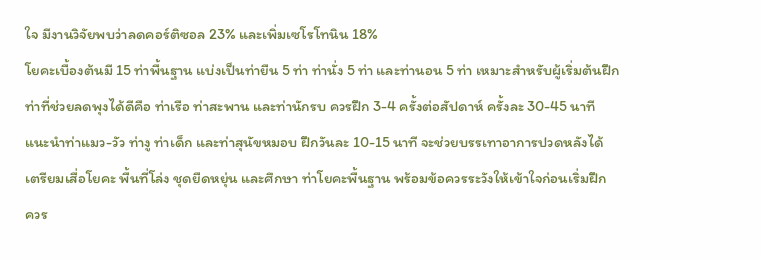ใจ มีงานวิจัยพบว่าลดคอร์ติซอล 23% และเพิ่มเซโรโทนิน 18%
โยคะเบื้องต้นมี 15 ท่าพื้นฐาน แบ่งเป็นท่ายืน 5 ท่า ท่านั่ง 5 ท่า และท่านอน 5 ท่า เหมาะสำหรับผู้เริ่มต้นฝึก
ท่าที่ช่วยลดพุงได้ดีคือ ท่าเรือ ท่าสะพาน และท่านักรบ ควรฝึก 3-4 ครั้งต่อสัปดาห์ ครั้งละ 30-45 นาที
แนะนำท่าแมว-วัว ท่างู ท่าเด็ก และท่าสุนัขหมอบ ฝึกวันละ 10-15 นาที จะช่วยบรรเทาอาการปวดหลังได้
เตรียมเสื่อโยคะ พื้นที่โล่ง ชุดยืดหยุ่น และศึกษา ท่าโยคะพื้นฐาน พร้อมข้อควรระวังให้เข้าใจก่อนเริ่มฝึก
ควร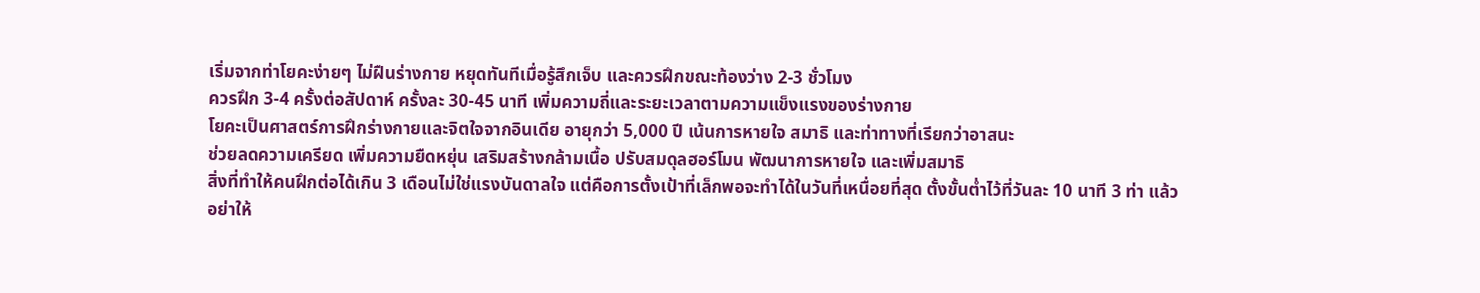เริ่มจากท่าโยคะง่ายๆ ไม่ฝืนร่างกาย หยุดทันทีเมื่อรู้สึกเจ็บ และควรฝึกขณะท้องว่าง 2-3 ชั่วโมง
ควรฝึก 3-4 ครั้งต่อสัปดาห์ ครั้งละ 30-45 นาที เพิ่มความถี่และระยะเวลาตามความแข็งแรงของร่างกาย
โยคะเป็นศาสตร์การฝึกร่างกายและจิตใจจากอินเดีย อายุกว่า 5,000 ปี เน้นการหายใจ สมาธิ และท่าทางที่เรียกว่าอาสนะ
ช่วยลดความเครียด เพิ่มความยืดหยุ่น เสริมสร้างกล้ามเนื้อ ปรับสมดุลฮอร์โมน พัฒนาการหายใจ และเพิ่มสมาธิ
สิ่งที่ทำให้คนฝึกต่อได้เกิน 3 เดือนไม่ใช่แรงบันดาลใจ แต่คือการตั้งเป้าที่เล็กพอจะทำได้ในวันที่เหนื่อยที่สุด ตั้งขั้นต่ำไว้ที่วันละ 10 นาที 3 ท่า แล้วอย่าให้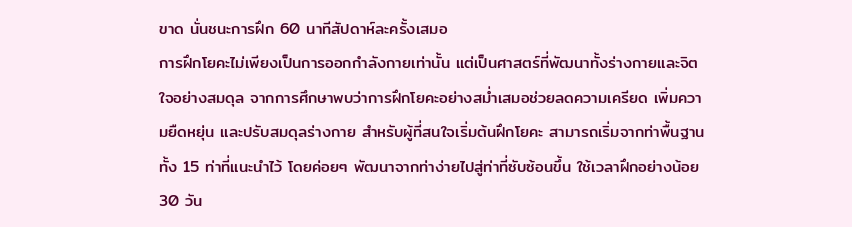ขาด นั่นชนะการฝึก 60 นาทีสัปดาห์ละครั้งเสมอ
การฝึกโยคะไม่เพียงเป็นการออกกำลังกายเท่านั้น แต่เป็นศาสตร์ที่พัฒนาทั้งร่างกายและจิตใจอย่างสมดุล จากการศึกษาพบว่าการฝึกโยคะอย่างสม่ำเสมอช่วยลดความเครียด เพิ่มความยืดหยุ่น และปรับสมดุลร่างกาย สำหรับผู้ที่สนใจเริ่มต้นฝึกโยคะ สามารถเริ่มจากท่าพื้นฐานทั้ง 15 ท่าที่แนะนำไว้ โดยค่อยๆ พัฒนาจากท่าง่ายไปสู่ท่าที่ซับซ้อนขึ้น ใช้เวลาฝึกอย่างน้อย 30 วัน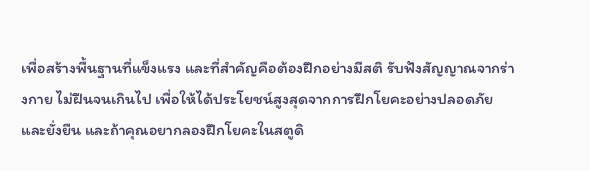เพื่อสร้างพื้นฐานที่แข็งแรง และที่สำคัญคือต้องฝึกอย่างมีสติ รับฟังสัญญาณจากร่างกาย ไม่ฝืนจนเกินไป เพื่อให้ได้ประโยชน์สูงสุดจากการฝึกโยคะอย่างปลอดภัยและยั่งยืน และถ้าคุณอยากลองฝึกโยคะในสตูดิ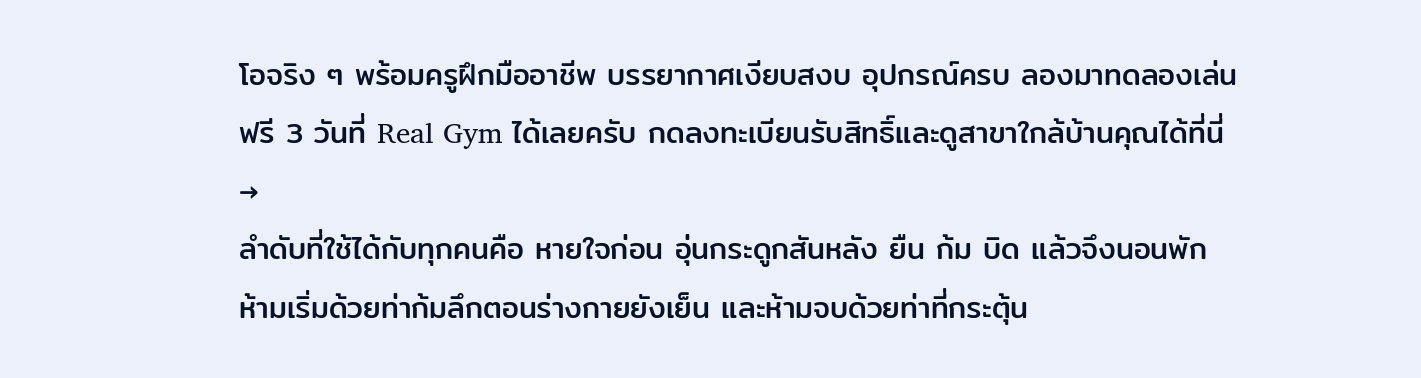โอจริง ๆ พร้อมครูฝึกมืออาชีพ บรรยากาศเงียบสงบ อุปกรณ์ครบ ลองมาทดลองเล่นฟรี 3 วันที่ Real Gym ได้เลยครับ กดลงทะเบียนรับสิทธิ์และดูสาขาใกล้บ้านคุณได้ที่นี่ →
ลำดับที่ใช้ได้กับทุกคนคือ หายใจก่อน อุ่นกระดูกสันหลัง ยืน ก้ม บิด แล้วจึงนอนพัก ห้ามเริ่มด้วยท่าก้มลึกตอนร่างกายยังเย็น และห้ามจบด้วยท่าที่กระตุ้น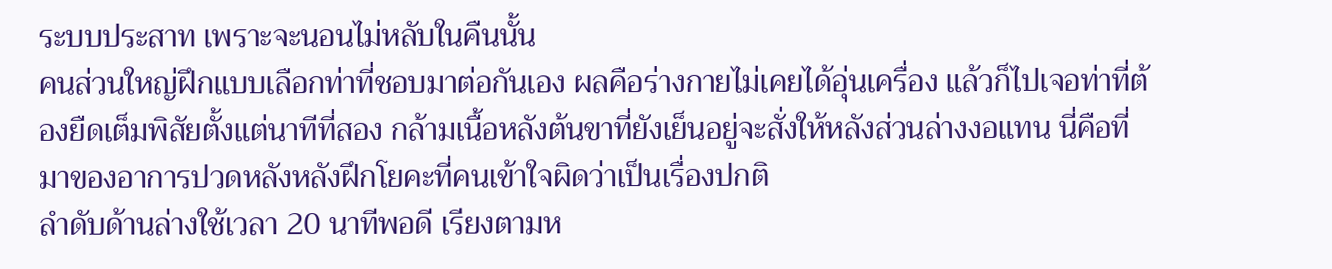ระบบประสาท เพราะจะนอนไม่หลับในคืนนั้น
คนส่วนใหญ่ฝึกแบบเลือกท่าที่ชอบมาต่อกันเอง ผลคือร่างกายไม่เคยได้อุ่นเครื่อง แล้วก็ไปเจอท่าที่ต้องยืดเต็มพิสัยตั้งแต่นาทีที่สอง กล้ามเนื้อหลังต้นขาที่ยังเย็นอยู่จะสั่งให้หลังส่วนล่างงอแทน นี่คือที่มาของอาการปวดหลังหลังฝึกโยคะที่คนเข้าใจผิดว่าเป็นเรื่องปกติ
ลำดับด้านล่างใช้เวลา 20 นาทีพอดี เรียงตามห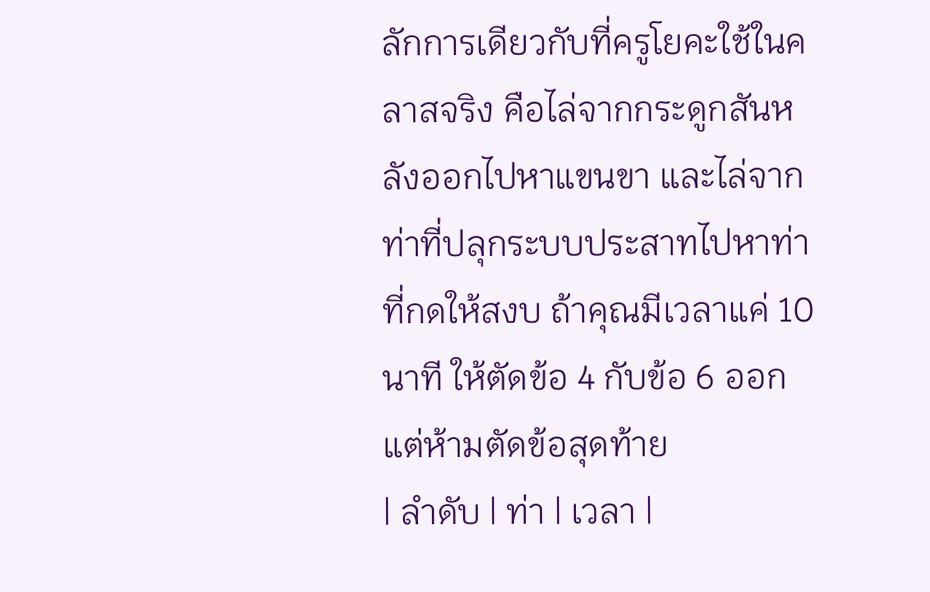ลักการเดียวกับที่ครูโยคะใช้ในคลาสจริง คือไล่จากกระดูกสันหลังออกไปหาแขนขา และไล่จากท่าที่ปลุกระบบประสาทไปหาท่าที่กดให้สงบ ถ้าคุณมีเวลาแค่ 10 นาที ให้ตัดข้อ 4 กับข้อ 6 ออก แต่ห้ามตัดข้อสุดท้าย
| ลำดับ | ท่า | เวลา |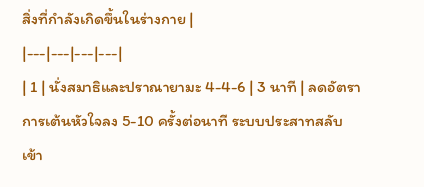สิ่งที่กำลังเกิดขึ้นในร่างกาย |
|---|---|---|---|
| 1 | นั่งสมาธิและปราณายามะ 4-4-6 | 3 นาที | ลดอัตราการเต้นหัวใจลง 5-10 ครั้งต่อนาที ระบบประสาทสลับเข้า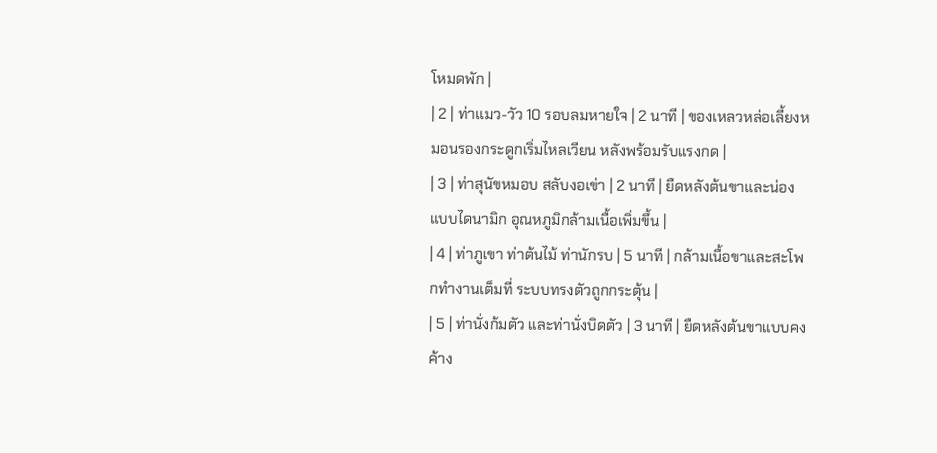โหมดพัก |
| 2 | ท่าแมว-วัว 10 รอบลมหายใจ | 2 นาที | ของเหลวหล่อเลี้ยงหมอนรองกระดูกเริ่มไหลเวียน หลังพร้อมรับแรงกด |
| 3 | ท่าสุนัขหมอบ สลับงอเข่า | 2 นาที | ยืดหลังต้นขาและน่องแบบไดนามิก อุณหภูมิกล้ามเนื้อเพิ่มขึ้น |
| 4 | ท่าภูเขา ท่าต้นไม้ ท่านักรบ | 5 นาที | กล้ามเนื้อขาและสะโพกทำงานเต็มที่ ระบบทรงตัวถูกกระตุ้น |
| 5 | ท่านั่งก้มตัว และท่านั่งบิดตัว | 3 นาที | ยืดหลังต้นขาแบบคงค้าง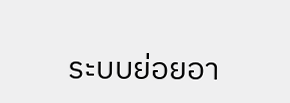ระบบย่อยอา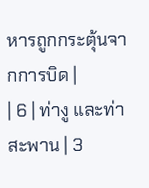หารถูกกระตุ้นจากการบิด |
| 6 | ท่างู และท่าสะพาน | 3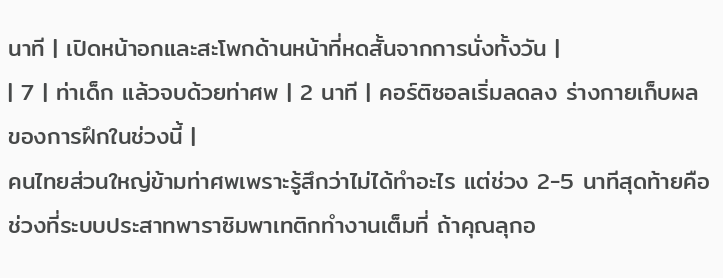นาที | เปิดหน้าอกและสะโพกด้านหน้าที่หดสั้นจากการนั่งทั้งวัน |
| 7 | ท่าเด็ก แล้วจบด้วยท่าศพ | 2 นาที | คอร์ติซอลเริ่มลดลง ร่างกายเก็บผลของการฝึกในช่วงนี้ |
คนไทยส่วนใหญ่ข้ามท่าศพเพราะรู้สึกว่าไม่ได้ทำอะไร แต่ช่วง 2-5 นาทีสุดท้ายคือช่วงที่ระบบประสาทพาราซิมพาเทติกทำงานเต็มที่ ถ้าคุณลุกอ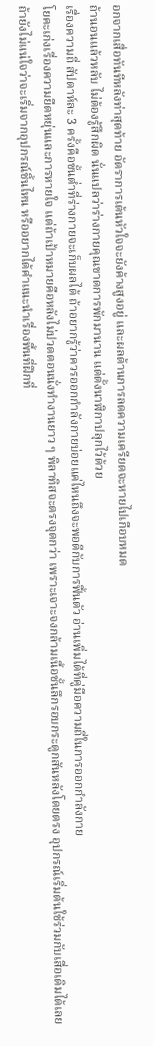อกจากเสื่อทันทีหลังท่าสุดท้าย อัตราการเต้นหัวใจจะยังค้างสูงอยู่ และผลด้านการลดความเครียดจะหายไปเกือบหมด
ถ้านอนแล้วหลับ ไม่ต้องรู้สึกผิด นั่นแปลว่าร่างกายคุณขาดการพักมานาน แต่ตั้งนาฬิกาปลุกไว้ด้วย
เรื่องความถี่ สัปดาห์ละ 3 ครั้งคือขั้นต่ำที่ร่างกายจะเก็บผลได้ ถ้าอยากรู้ว่าควรออกกำลังกายบ่อยแค่ไหนถึงจะพอดีกับการฟื้นตัว อ่านเพิ่มได้ที่คู่มือความถี่ในการออกกำลังกาย
โยคะเก่งเรื่องความยืดหยุ่นและการหายใจ แต่ถ้าเป้าหมายคือหลังไม่ปวดตอนนั่งทำงานยาว ๆ พิลาทิสจะตรงจุดกว่า เพราะเจาะจงกล้ามเนื้อชั้นลึกรอบกระดูกสันหลังโดยตรง อุปกรณ์เริ่มต้นใช้ร่วมกับเสื่อเดิมได้เลย
ถ้ายังไม่แน่ใจว่าจะเริ่มจากอุปกรณ์ชิ้นไหน หรืออยากได้คำแนะนำเรื่องพื้นที่ฝึกที่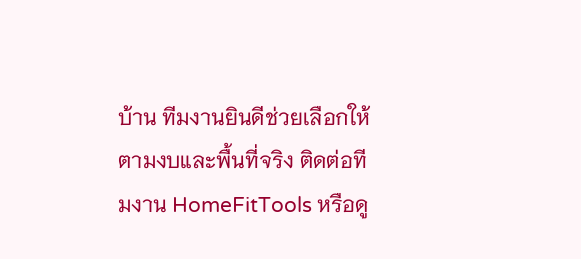บ้าน ทีมงานยินดีช่วยเลือกให้ตามงบและพื้นที่จริง ติดต่อทีมงาน HomeFitTools หรือดู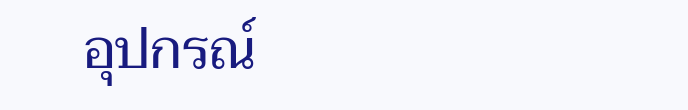อุปกรณ์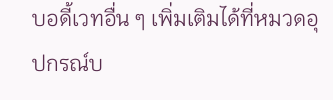บอดี้เวทอื่น ๆ เพิ่มเติมได้ที่หมวดอุปกรณ์บ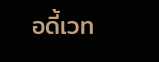อดี้เวท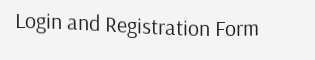Login and Registration Form